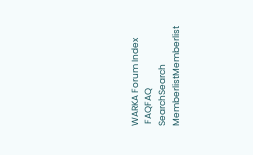WARKA Forum Index
 FAQFAQ   SearchSearch   MemberlistMemberlist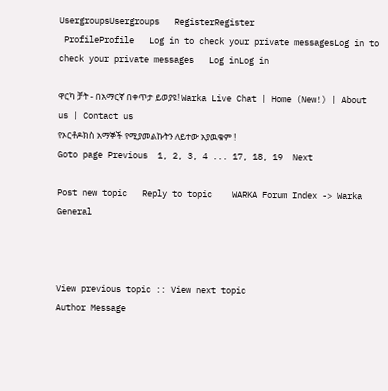UsergroupsUsergroups   RegisterRegister
 ProfileProfile   Log in to check your private messagesLog in to check your private messages   Log inLog in

ዋርካ ቻት - በአማርኛ በቀጥታ ይወያዩ! Warka Live Chat | Home (New!) | About us | Contact us
የኦርቶዶክስ አማኞች የሚያመልኩትን ለይተው አያዉቁም !
Goto page Previous  1, 2, 3, 4 ... 17, 18, 19  Next

Post new topic   Reply to topic    WARKA Forum Index -> Warka General



View previous topic :: View next topic
Author Message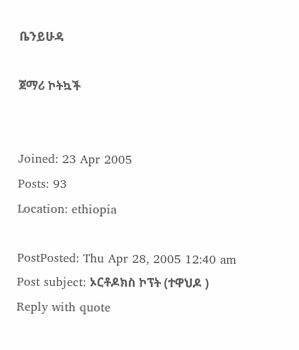ቤንይሁዳ

ጀማሪ ኮትኳች


Joined: 23 Apr 2005
Posts: 93
Location: ethiopia

PostPosted: Thu Apr 28, 2005 12:40 am    Post subject: ኦርቶዶክስ ኮፕት (ተዋህዶ ) Reply with quote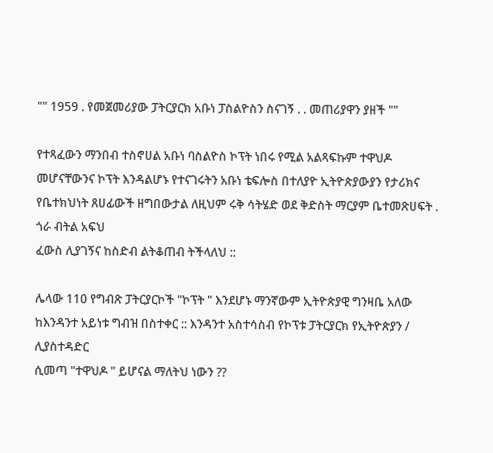"" 1959 . የመጀመሪያው ፓትርያርክ አቡነ ፓስልዮስን ስናገኝ . . መጠሪያዋን ያዘች ""

የተጻፈውን ማንበብ ተስኖሀል አቡነ ባስልዮስ ኮፕት ነበሩ የሚል አልጻፍኩም ተዋህዶ መሆናቸውንና ኮፕት እንዳልሆኑ የተናገሩትን አቡነ ቴፍሎስ በተለያዮ ኢትዮጵያውያን የታሪክና የቤተክህነት ጸሀፊውች ዘግበውታል ለዚህም ሩቅ ሳትሄድ ወደ ቅድስት ማርያም ቤተመጽሀፍት . ጎራ ብትል አፍህ
ፈውስ ሊያገኝና ከስድብ ልትቆጠብ ትችላለህ ::

ሌላው 110 የግብጽ ፓትርያርኮች "ኮፕት " እንደሆኑ ማንኛውም ኢትዮጵያዊ ግንዛቤ አለው ከእንዳንተ አይነቱ ግብዝ በስተቀር :: እንዳንተ አስተሳስብ የኮፕቱ ፓትርያርክ የኢትዮጵያን / ሊያስተዳድር
ሲመጣ "ተዋህዶ " ይሆናል ማለትህ ነውን ??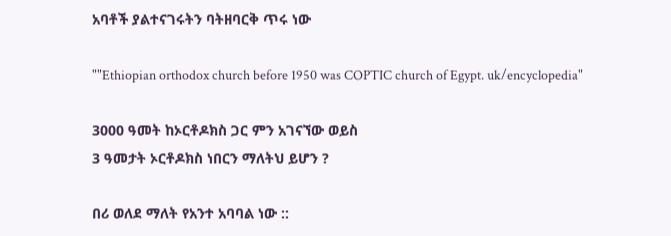አባቶች ያልተናገሩትን ባትዘባርቅ ጥሩ ነው

""Ethiopian orthodox church before 1950 was COPTIC church of Egypt. uk/encyclopedia"

3000 ዓመት ከኦርቶዶክስ ጋር ምን አገናኘው ወይስ
3 ዓመታት ኦርቶዶክስ ነበርን ማለትህ ይሆን ?

በሪ ወለደ ማለት የአንተ አባባል ነው ::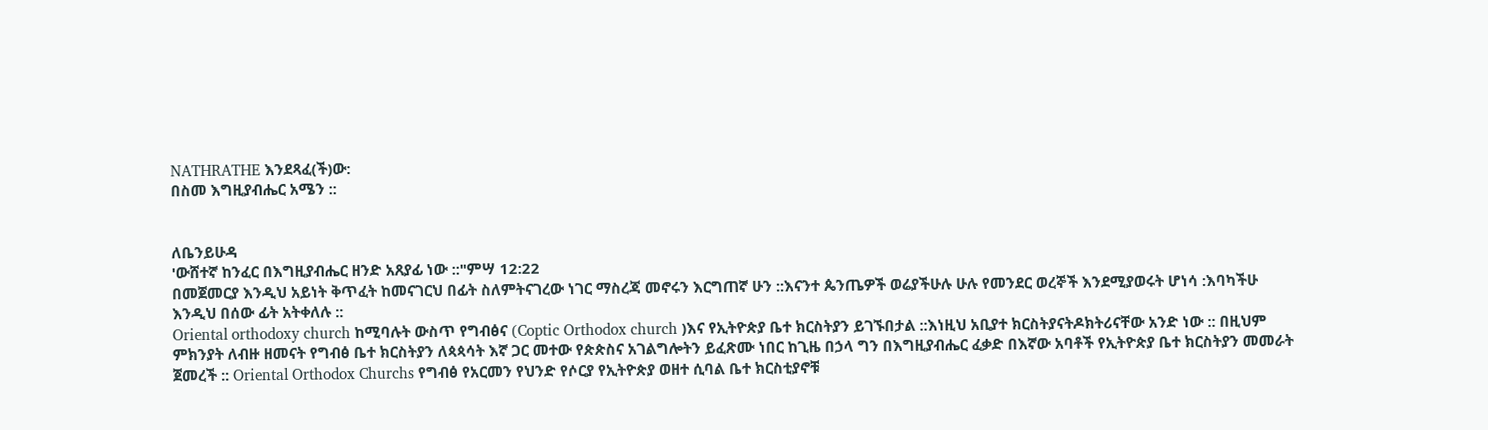NATHRATHE እንደጻፈ(ች)ው:
በስመ እግዚያብሔር አሜን ::


ለቤንይሁዳ
'ውሸተኛ ከንፈር በእግዚያብሔር ዘንድ አጸያፊ ነው ::"ምሣ 12:22
በመጀመርያ እንዲህ አይነት ቅጥፈት ከመናገርህ በፊት ስለምትናገረው ነገር ማስረጃ መኖሩን እርግጠኛ ሁን ::እናንተ ጴንጤዎች ወሬያችሁሉ ሁሉ የመንደር ወረኞች እንደሚያወሩት ሆነሳ :እባካችሁ እንዲህ በሰው ፊት አትቀለሉ ::
Oriental orthodoxy church ከሚባሉት ውስጥ የግብፅና (Coptic Orthodox church )እና የኢትዮጵያ ቤተ ክርስትያን ይገኙበታል ::እነዚህ አቢያተ ክርስትያናትዶክትሪናቸው አንድ ነው :: በዚህም ምክንያት ለብዙ ዘመናት የግብፅ ቤተ ክርስትያን ለጳጳሳት እኛ ጋር መተው የጵጵስና አገልግሎትን ይፈጽሙ ነበር ከጊዜ በኃላ ግን በእግዚያብሔር ፈቃድ በእኛው አባቶች የኢትዮጵያ ቤተ ክርስትያን መመራት ጀመረች :: Oriental Orthodox Churchs የግብፅ የአርመን የህንድ የሶርያ የኢትዮጵያ ወዘተ ሲባል ቤተ ክርስቲያኖቹ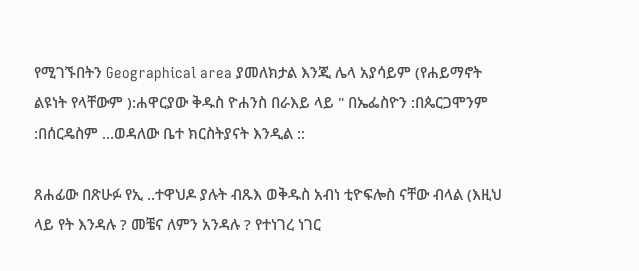የሚገኙበትን Geographical area ያመለክታል እንጂ ሌላ አያሳይም (የሐይማኖት ልዩነት የላቸውም ):ሐዋርያው ቅዱስ ዮሐንስ በራእይ ላይ " በኤፌስዮን :በጴርጋሞንም :በሰርዴስም ...ወዳለው ቤተ ክርስትያናት እንዲል ::

ጸሐፊው በጽሁፉ የኢ ..ተዋህዶ ያሉት ብጹእ ወቅዱስ አብነ ቲዮፍሎስ ናቸው ብላል (እዚህ ላይ የት እንዳሉ ? መቼና ለምን አንዳሉ ? የተነገረ ነገር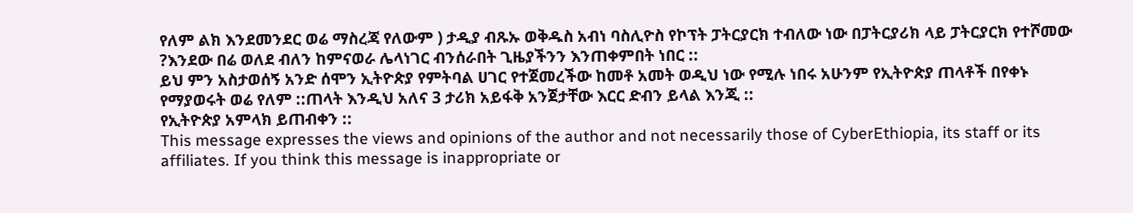የለም ልክ እንደመንደር ወሬ ማስረጃ የለውም ) ታዲያ ብጹኡ ወቅዱስ አብነ ባስሊዮስ የኮፕት ፓትርያርክ ተብለው ነው በፓትርያሪክ ላይ ፓትርያርክ የተሾመው ?እንደው በሬ ወለደ ብለን ከምናወራ ሌላነገር ብንሰራበት ጊዜያችንን እንጠቀምበት ነበር ::
ይህ ምን አስታወሰኝ አንድ ሰሞን ኢትዮጵያ የምትባል ሀገር የተጀመረችው ከመቶ አመት ወዲህ ነው የሚሉ ነበሩ አሁንም የኢትዮጵያ ጠላቶች በየቀኑ የማያወሩት ወሬ የለም ::ጠላት እንዲህ አለና 3 ታሪክ አይፋቅ አንጀታቸው እርር ድብን ይላል እንጂ ::
የኢትዮጵያ አምላክ ይጠብቀን ::
This message expresses the views and opinions of the author and not necessarily those of CyberEthiopia, its staff or its affiliates. If you think this message is inappropriate or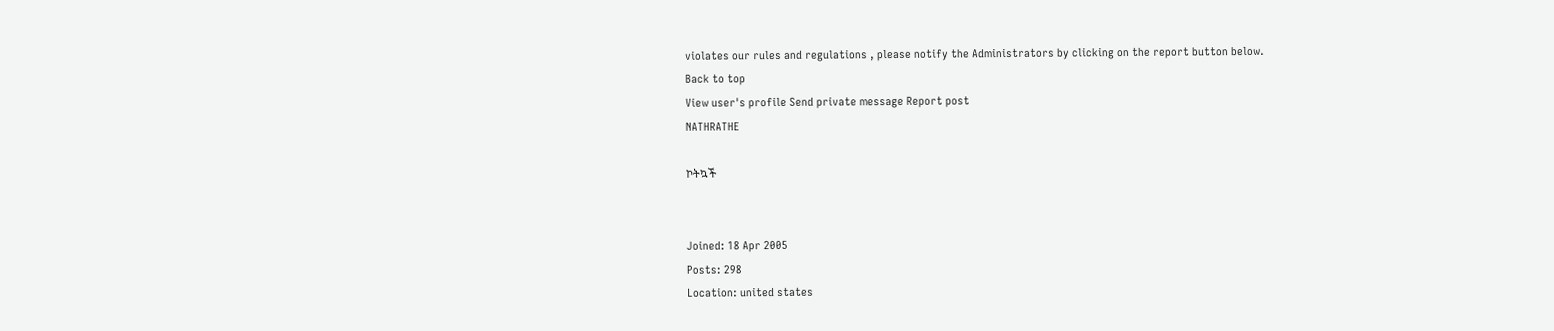violates our rules and regulations , please notify the Administrators by clicking on the report button below.
Back to top
View user's profile Send private message Report post
NATHRATHE

ኮትኳች


Joined: 18 Apr 2005
Posts: 298
Location: united states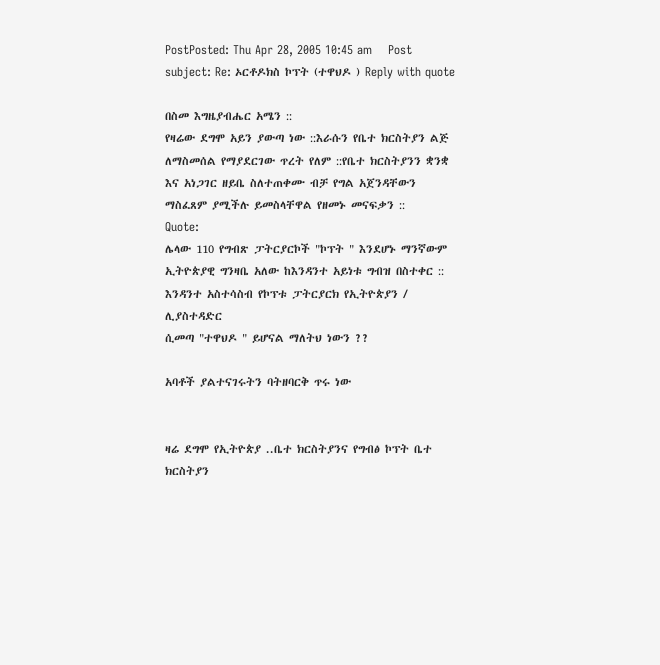PostPosted: Thu Apr 28, 2005 10:45 am    Post subject: Re: ኦርቶዶክስ ኮፕት (ተዋህዶ ) Reply with quote

በስመ እግዜያብሔር አሜን ::
የዛሬው ደግሞ አይን ያውጣ ነው ::እራሱን የቤተ ክርስትያን ልጅ ለማስመሰል የማያደርገው ጥረት የለም ::የቤተ ክርስትያንን ቋንቋ እና አነጋገር ዘይቤ ስለተጠቀሙ ብቻ የግል አጀንዳቸውን ማስፈጸም ያሚችሉ ይመስላቸዋል የዘመኑ መናፍቃን ::
Quote:
ሌላው 110 የግብጽ ፓትርያርኮች "ኮፕት " እንደሆኑ ማንኛውም ኢትዮጵያዊ ግንዛቤ አለው ከእንዳንተ አይነቱ ግብዝ በስተቀር :: እንዳንተ አስተሳስብ የኮፕቱ ፓትርያርክ የኢትዮጵያን / ሊያስተዳድር
ሲመጣ "ተዋህዶ " ይሆናል ማለትህ ነውን ??

አባቶች ያልተናገሩትን ባትዘባርቅ ጥሩ ነው


ዛሬ ደግሞ የኢትዮጵያ ..ቤተ ክርስትያንና የግብፅ ኮፕት ቤተ ክርስትያን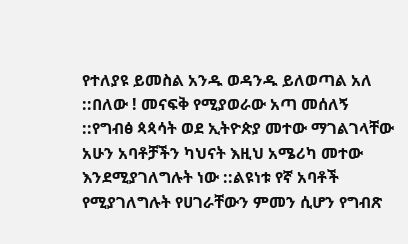የተለያዩ ይመስል አንዱ ወዳንዱ ይለወጣል አለ ::በለው ! መናፍቅ የሚያወራው አጣ መሰለኝ ::የግብፅ ጳጳሳት ወደ ኢትዮጵያ መተው ማገልገላቸው አሁን አባቶቻችን ካህናት እዚህ አሜሪካ መተው እንደሚያገለግሉት ነው ::ልዩነቱ የኛ አባቶች የሚያገለግሉት የሀገራቸውን ምመን ሲሆን የግብጽ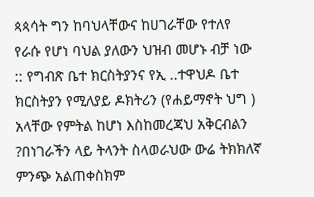ጳጳሳት ግን ከባህላቸውና ከሀገራቸው የተለየ የራሱ የሆነ ባህል ያለውን ህዝብ መሆኑ ብቻ ነው :: የግብጽ ቤተ ክርስትያንና የኢ ..ተዋህዶ ቤተ ክርስትያን የሚለያይ ዶክትሪን (የሐይማኖት ህግ ) አላቸው የምትል ከሆነ እስከመረጃህ አቅርብልን ?በነገራችን ላይ ትላንት ስላወራህው ውሬ ትክክለኛ ምንጭ አልጠቀስክም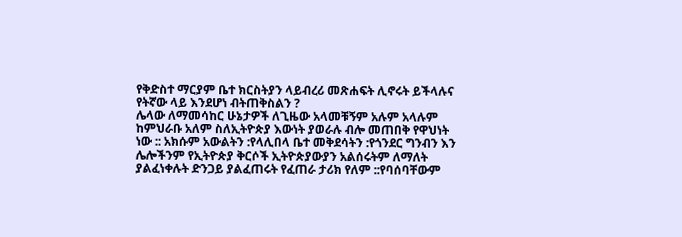የቅድስተ ማርያም ቤተ ክርስትያን ላይብረሪ መጽሐፍት ሊኖሩት ይችላሉና የትኛው ላይ እንደሆነ ብትጠቅስልን ?
ሌላው ለማመሳከር ሁኔታዎች ለጊዜው አላመቹኝም አሉም አላሉም ከምህራቡ አለም ስለኢትዮጵያ እውነት ያወራሉ ብሎ መጠበቅ የዋህነት ነው :: አክሱም አውልትን :የላሊበላ ቤተ መቅደሳትን :የጎንደር ግንብን እን ሌሎችንም የኢትዮጵያ ቅርሶች ኢትዮጵያውያን አልሰሩትም ለማለት ያልፈነቀሉት ድንጋይ ያልፈጠሩት የፈጠራ ታሪክ የለም ::የባሰባቸውም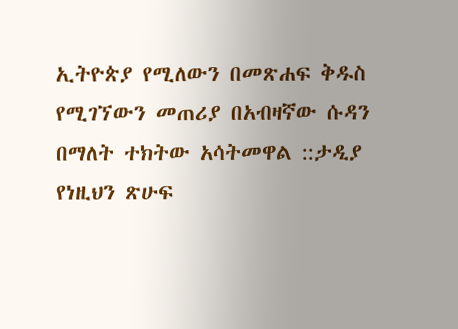ኢትዮጵያ የሚለውን በመጽሐፍ ቅዱስ የሚገኘውን መጠሪያ በአብዛኛው ሱዳን በማለት ተክትው አሳትመዋል ::ታዲያ የነዚህን ጽሁፍ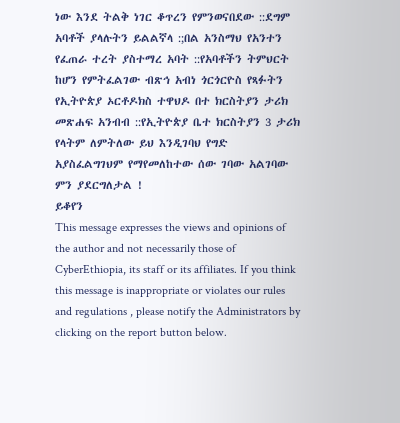ነው እንደ ትልቅ ነገር ቆጥረን የምንወናበደው ::ደግም አባቶች ያላሉትን ይልልኛላ :;በል አንስማህ የአንተን የፈጠራ ተረት ያስተማረ አባት ::የአባቶችን ትምህርት ከሆን የምትፈልገው ብጽኅ አብነ ጎርጎርዮስ የጻፉትን የኢትዮጵያ ኦርቶዶክስ ተዋህዶ በተ ክርስትያን ታሪክ መጽሐፍ አንብብ ::የኢትዮጵያ ቤተ ክርስትያን 3 ታሪክ የላትም ለምትለው ይህ እንዲገባህ የግድ አያስፈልግገህም የማየመለከተው ሰው ገባው አልገባው ምን ያደርግለታል !
ይቆየን
This message expresses the views and opinions of the author and not necessarily those of CyberEthiopia, its staff or its affiliates. If you think this message is inappropriate or violates our rules and regulations , please notify the Administrators by clicking on the report button below.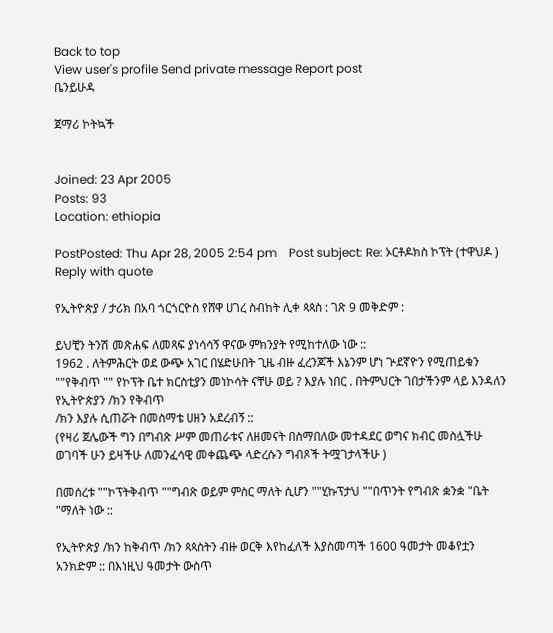Back to top
View user's profile Send private message Report post
ቤንይሁዳ

ጀማሪ ኮትኳች


Joined: 23 Apr 2005
Posts: 93
Location: ethiopia

PostPosted: Thu Apr 28, 2005 2:54 pm    Post subject: Re: ኦርቶዶክስ ኮፕት (ተዋህዶ ) Reply with quote

የኢትዮጵያ / ታሪክ በአባ ጎርጎርዮስ የሸዋ ሀገረ ስብከት ሊቀ ጳጳስ : ገጽ 9 መቅድም :

ይህቺን ትንሽ መጽሐፍ ለመጻፍ ያነሳሳኝ ዋናው ምክንያት የሚከተለው ነው ::
1962 . ለትምሕርት ወደ ውጭ አገር በሄድሁበት ጊዜ ብዙ ፈረንጆች እኔንም ሆነ ጕደኛዮን የሚጠይቁን ""የቅብጥ "" የኮፕት ቤተ ክርስቲያን መነኮሳት ናቸሁ ወይ ? እያሉ ነበር . በትምህርት ገበታችንም ላይ እንዳለን የኢትዮጵያን /ክን የቅብጥ
/ክን እያሉ ሲጠሯት በመስማቴ ሀዘን አደረብኝ ::
(የዛሪ ጀሌውች ግን በግብጽ ሥም መጠራቱና ለዘመናት በስማበለው መተዳደር ወግና ክብር መስሏችሁ ወገባች ሁን ይዛችሁ ለመንፈሳዊ መቀጨጭ ላድረሱን ግብጾች ትሟገታላችሁ )

በመሰረቱ ""ኮፕትቅብጥ ""ግብጽ ወይም ምስር ማለት ሲሆን ""ሂኩፕታህ ""በጥንት የግብጽ ቋንቋ "ቤት "ማለት ነው ::

የኢትዮጵያ /ክን ከቅብጥ /ክን ጳጳስትን ብዙ ወርቅ እየከፈለች እያስመጣች 1600 ዓመታት መቆየቷን አንክድም :: በእነዚህ ዓመታት ውስጥ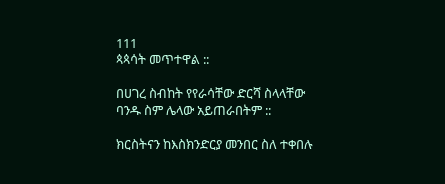111
ጳጳሳት መጥተዋል ::

በሀገረ ስብከት የየራሳቸው ድርሻ ስላላቸው ባንዱ ስም ሌላው አይጠራበትም ::

ክርስትናን ከእስክንድርያ መንበር ስለ ተቀበሉ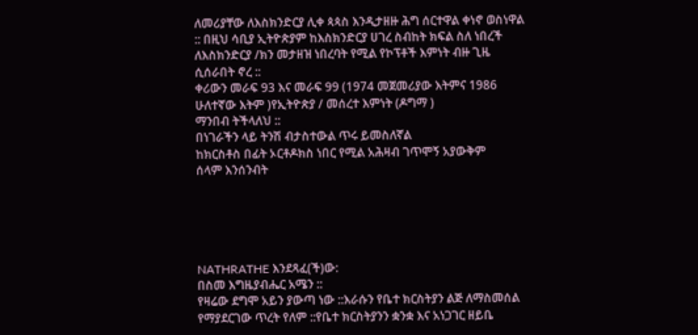ለመሪያቸው ለእስክንድርያ ሊቀ ጳጳስ እንዲታዘዙ ሕግ ሰርተዋል ቀነኖ ወስነዋል :: በዚህ ሳቢያ ኢትዮጵያም ከእስክንድርያ ሀገረ ስብከት ክፍል ስለ ነበረች ለእስክንድርያ /ክን መታዘዝ ነበረባት የሚል የኮፕቶች እምነት ብዙ ጊዜ ሲሰራበት ኖረ ::
ቀሪውን መራፍ 93 እና መራፍ 99 (1974 መጀመሪያው እትምና 1986 ሁለተኛው እትም )የኢትዮጵያ / መሰረተ እምነት (ዶግማ )
ማንበብ ትችላለህ ::
በነገራችን ላይ ትንሽ ብታስተውል ጥሩ ይመስለኛል
ከክርስቶስ በፊት ኦርቶዶክስ ነበር የሚል አሕዛብ ገጥሞኝ አያውቅም
ሰላም እንሰንብት





NATHRATHE እንደጻፈ(ች)ው:
በስመ እግዜያብሔር አሜን ::
የዛሬው ደግሞ አይን ያውጣ ነው ::እራሱን የቤተ ክርስትያን ልጅ ለማስመሰል የማያደርገው ጥረት የለም ::የቤተ ክርስትያንን ቋንቋ እና አነጋገር ዘይቤ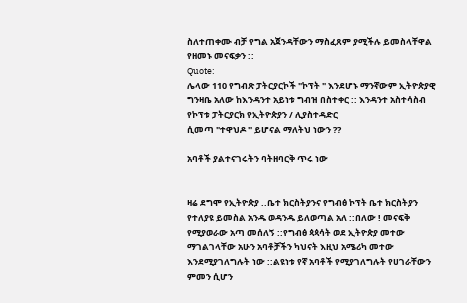ስለተጠቀሙ ብቻ የግል አጀንዳቸውን ማስፈጸም ያሚችሉ ይመስላቸዋል የዘመኑ መናፍቃን ::
Quote:
ሌላው 110 የግብጽ ፓትርያርኮች "ኮፕት " እንደሆኑ ማንኛውም ኢትዮጵያዊ ግንዛቤ አለው ከእንዳንተ አይነቱ ግብዝ በስተቀር :: እንዳንተ አስተሳስብ የኮፕቱ ፓትርያርክ የኢትዮጵያን / ሊያስተዳድር
ሲመጣ "ተዋህዶ " ይሆናል ማለትህ ነውን ??

አባቶች ያልተናገሩትን ባትዘባርቅ ጥሩ ነው


ዛሬ ደግሞ የኢትዮጵያ ..ቤተ ክርስትያንና የግብፅ ኮፕት ቤተ ክርስትያን የተለያዩ ይመስል አንዱ ወዳንዱ ይለወጣል አለ ::በለው ! መናፍቅ የሚያወራው አጣ መሰለኝ ::የግብፅ ጳጳሳት ወደ ኢትዮጵያ መተው ማገልገላቸው አሁን አባቶቻችን ካህናት እዚህ አሜሪካ መተው እንደሚያገለግሉት ነው ::ልዩነቱ የኛ አባቶች የሚያገለግሉት የሀገራቸውን ምመን ሲሆን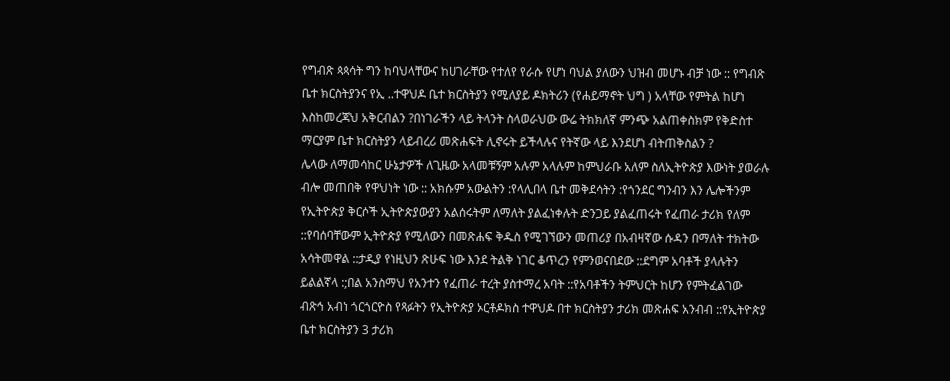የግብጽ ጳጳሳት ግን ከባህላቸውና ከሀገራቸው የተለየ የራሱ የሆነ ባህል ያለውን ህዝብ መሆኑ ብቻ ነው :: የግብጽ ቤተ ክርስትያንና የኢ ..ተዋህዶ ቤተ ክርስትያን የሚለያይ ዶክትሪን (የሐይማኖት ህግ ) አላቸው የምትል ከሆነ እስከመረጃህ አቅርብልን ?በነገራችን ላይ ትላንት ስላወራህው ውሬ ትክክለኛ ምንጭ አልጠቀስክም የቅድስተ ማርያም ቤተ ክርስትያን ላይብረሪ መጽሐፍት ሊኖሩት ይችላሉና የትኛው ላይ እንደሆነ ብትጠቅስልን ?
ሌላው ለማመሳከር ሁኔታዎች ለጊዜው አላመቹኝም አሉም አላሉም ከምህራቡ አለም ስለኢትዮጵያ እውነት ያወራሉ ብሎ መጠበቅ የዋህነት ነው :: አክሱም አውልትን :የላሊበላ ቤተ መቅደሳትን :የጎንደር ግንብን እን ሌሎችንም የኢትዮጵያ ቅርሶች ኢትዮጵያውያን አልሰሩትም ለማለት ያልፈነቀሉት ድንጋይ ያልፈጠሩት የፈጠራ ታሪክ የለም ::የባሰባቸውም ኢትዮጵያ የሚለውን በመጽሐፍ ቅዱስ የሚገኘውን መጠሪያ በአብዛኛው ሱዳን በማለት ተክትው አሳትመዋል ::ታዲያ የነዚህን ጽሁፍ ነው እንደ ትልቅ ነገር ቆጥረን የምንወናበደው ::ደግም አባቶች ያላሉትን ይልልኛላ :;በል አንስማህ የአንተን የፈጠራ ተረት ያስተማረ አባት ::የአባቶችን ትምህርት ከሆን የምትፈልገው ብጽኅ አብነ ጎርጎርዮስ የጻፉትን የኢትዮጵያ ኦርቶዶክስ ተዋህዶ በተ ክርስትያን ታሪክ መጽሐፍ አንብብ ::የኢትዮጵያ ቤተ ክርስትያን 3 ታሪክ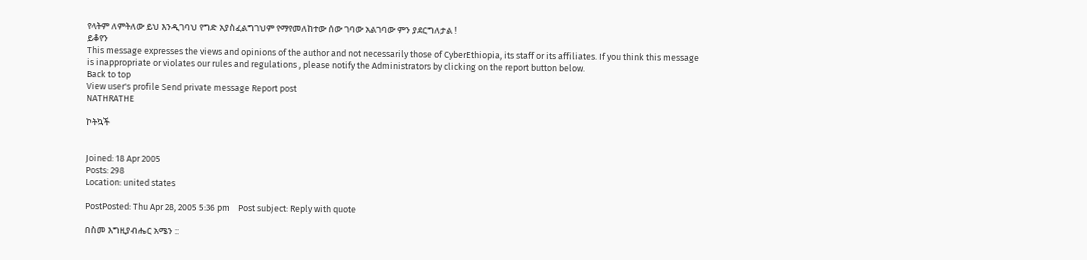የላትም ለምትለው ይህ እንዲገባህ የግድ አያስፈልግገህም የማየመለከተው ሰው ገባው አልገባው ምን ያደርግለታል !
ይቆየን
This message expresses the views and opinions of the author and not necessarily those of CyberEthiopia, its staff or its affiliates. If you think this message is inappropriate or violates our rules and regulations , please notify the Administrators by clicking on the report button below.
Back to top
View user's profile Send private message Report post
NATHRATHE

ኮትኳች


Joined: 18 Apr 2005
Posts: 298
Location: united states

PostPosted: Thu Apr 28, 2005 5:36 pm    Post subject: Reply with quote

በስመ እግዚያብሔር አሜን ::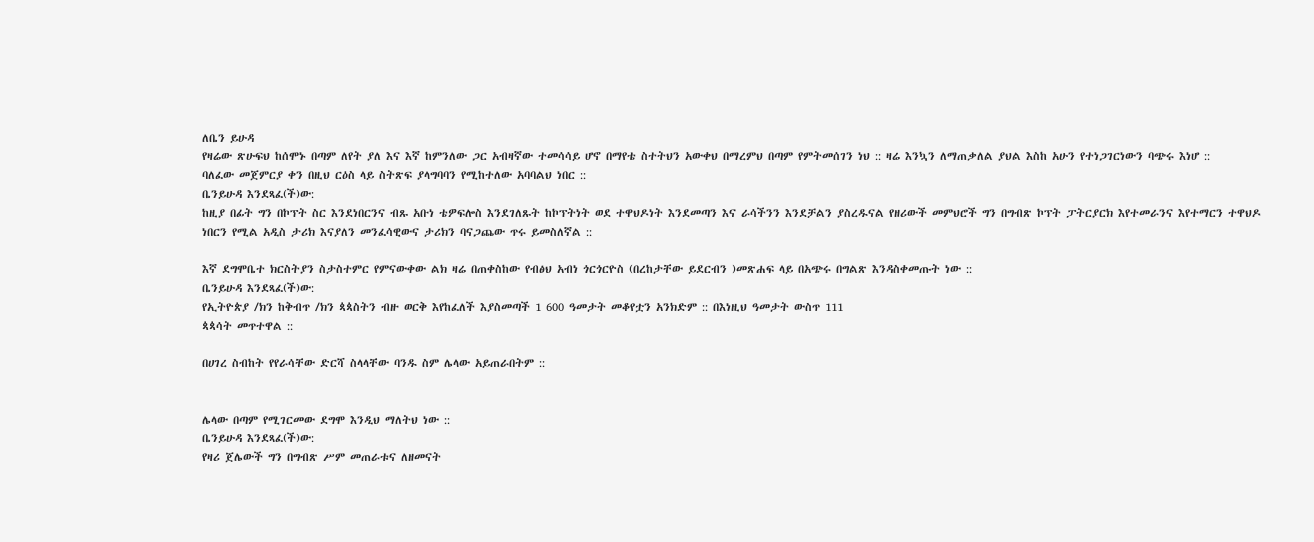ለቤን ይሁዳ
የዛሬው ጽሁፍህ ከሰሞኑ በጣም ለየት ያለ እና እኛ ከምንለው ጋር አብዛኛው ተመሳሳይ ሆኖ በማየቴ ስተትህን አውቀህ በማረምህ በጣም የምትመሰገን ነህ :: ዛሬ እንኳን ለማጠቃለል ያህል እስከ አሁን የተነጋገርነውን ባጭሩ እነሆ ::
ባለፈው መጀምርያ ቀን በዚህ ርዕስ ላይ ስትጽፍ ያላግባባን የሚከተለው አባባልህ ነበር ::
ቤንይሁዳ እንደጻፈ(ች)ው:
ከዚያ በፊት ግን በኮፕት ስር እንደነበርንና ብጹ አቡነ ቴዎፍሎስ እንደገለጹት ከኮፕትነት ወደ ተዋህዶነት እንደመጣን እና ራሳችንን እንደቻልን ያስረዱናል የዘሪውች መምህሮች ግን በግብጽ ኮፕት ፓትርያርክ እየተመራንና እየተማርን ተዋህዶ ነበርን የሚል አዲስ ታሪክ እናያለን መንፈሳዊውና ታሪክን ባናጋጨው ጥሩ ይመስለኛል ::

እኛ ደግሞቤተ ክርስትያን ስታስተምር የምናውቀው ልክ ዛሬ በጠቀስከው የብፅህ አብነ ጎርጎርዮስ (በረከታቸው ይደርብን )መጽሐፍ ላይ በአጭሩ በግልጽ እንዳስቀመጡት ነው ::
ቤንይሁዳ እንደጻፈ(ች)ው:
የኢትዮጵያ /ክን ከቅብጥ /ክን ጳጳስትን ብዙ ወርቅ እየከፈለች እያስመጣች 1 600 ዓመታት መቆየቷን አንክድም :: በእነዚህ ዓመታት ውስጥ 111
ጳጳሳት መጥተዋል ::

በሀገረ ስብከት የየራሳቸው ድርሻ ስላላቸው ባንዱ ስም ሌላው አይጠራበትም ::


ሌላው በጣም የሚገርመው ደግሞ እንዲህ ማለትህ ነው ::
ቤንይሁዳ እንደጻፈ(ች)ው:
የዛሪ ጀሌውች ግን በግብጽ ሥም መጠራቱና ለዘመናት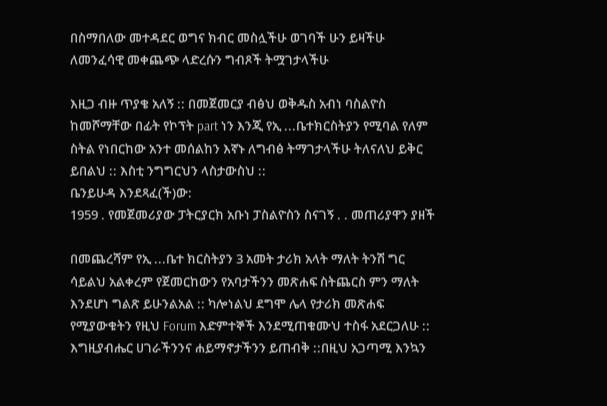በስማበለው መተዳደር ወግና ክብር መስሏችሁ ወገባች ሁን ይዛችሁ ለመንፈሳዊ መቀጨጭ ላድረሱን ግብጾች ትሟገታላችሁ

እዚጋ ብዙ ጥያቄ አለኝ :: በመጀመርያ ብፅህ ወቅዱስ አብነ ባስልዮስ ከመሾማቸው በፊት የኮፕት part ነን እንጂ የኢ ...ቤተክርስትያን የሚባል የለም ስትል የነበርከው አንተ መሰልከን እኛኑ ለግብፅ ትማገታላችሁ ትለናለህ ይቅር ይበልህ :: እስቲ ንግግርህን ላስታውስህ ::
ቤንይሁዳ እንደጻፈ(ች)ው:
1959 . የመጀመሪያው ፓትርያርክ አቡነ ፓስልዮስን ስናገኝ . . መጠሪያዋን ያዘች

በመጨረሻም የኢ ...ቤተ ክርስትያን 3 አመት ታሪክ አላት ማለት ትንሽ ግር ሳይልህ አልቀረም የጀመርከውን የአባታችንን መጽሐፍ ስትጨርስ ምን ማለት እንደሆነ ግልጽ ይሁንልአል :: ካሎነልህ ደግሞ ሌላ የታሪክ መጽሐፍ የሚያውቁትን የዚህ Forum እድምተኞች እንደሚጠቁሙህ ተስፋ አደርጋለሁ ::
እግዚያብሔር ሀገራችንንና ሐይማኖታችንን ይጠብቅ ::በዚህ አጋጣሚ እንኳን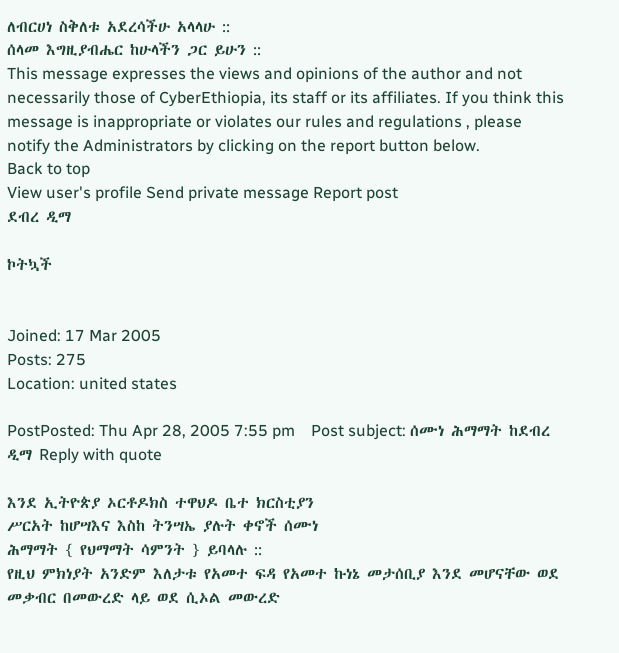ለብርሀነ ስቅለቱ አደረሳችሁ አላላሁ ::
ሰላመ እግዚያብሔር ከሁላችን ጋር ይሁን ::
This message expresses the views and opinions of the author and not necessarily those of CyberEthiopia, its staff or its affiliates. If you think this message is inappropriate or violates our rules and regulations , please notify the Administrators by clicking on the report button below.
Back to top
View user's profile Send private message Report post
ደብረ ዲማ

ኮትኳች


Joined: 17 Mar 2005
Posts: 275
Location: united states

PostPosted: Thu Apr 28, 2005 7:55 pm    Post subject: ሰሙነ ሕማማት ከደብረ ዲማ Reply with quote

እንደ ኢትዮጵያ ኦርቶዶክስ ተዋህዶ ቤተ ክርስቲያን
ሥርአት ከሆሣእና እስከ ትንሣኤ ያሉት ቀኖች ሰሙነ
ሕማማት { የህማማት ሳምንት } ይባላሉ ::
የዚህ ምክነያት አንድም እለታቱ የአመተ ፍዳ የአመተ ኩነኔ መታሰቢያ እንደ መሆናቸው ወደ መቃብር በመውረድ ላይ ወደ ሲኦል መውረድ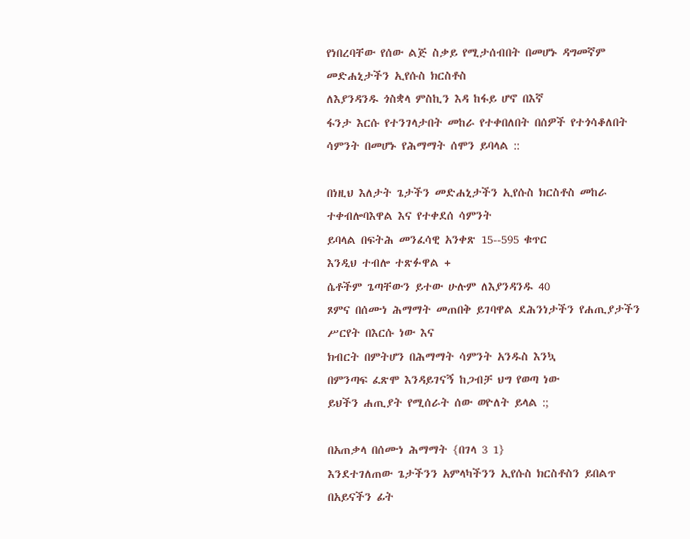የነበረባቸው የሰው ልጅ ስቃይ የሚታሰብበት በመሆኑ ዳግመኛም መድሐኒታችን ኢየሱስ ክርስቶስ
ለእያንዳንዱ ጎስቋላ ምስኪን እዳ ከፋይ ሆኖ በእኛ
ፋንታ እርሱ የተንገላታበት መከራ የተቀበለበት በሰዎች የተጎሳቆለበት ሳምንት በመሆኑ የሕማማት ሰሞን ይባላል ::

በነዚህ እለታት ጌታችን መድሐኒታችን ኢየሱስ ክርስቶስ መከራ ተቀብሎባእዋል እና የተቀደሰ ሳምንት
ይባላል በፍትሕ መንፈሳዊ አንቀጽ 15--595 ቁጥር
እንዲህ ተብሎ ተጽፉዋል +
ሴቶችም ጌጣቸውን ይተው ሁሉም ለእያንዳንዱ 40
ጾምና በሰሙነ ሕማማት መጠበቅ ይገባዋል ደሕንነታችን የሐጢያታችን ሥርየት በእርሱ ነው እና
ክብርት በምትሆን በሕማማት ሳምንት አንዱስ እንኳ
በምንጣፍ ፈጽሞ እንዳይገናኝ ከጋብቻ ህግ የወጣ ነው
ይህችን ሐጢያት የሚሰራት ሰው ወዮለት ይላል :;

በአጠቃላ በሰሙነ ሕማማት {በገላ 3 1}
እንደተገለጠው ጌታችንን አምላካችንን ኢየሱስ ክርስቶስን ይበልጥ በአይናችን ፊት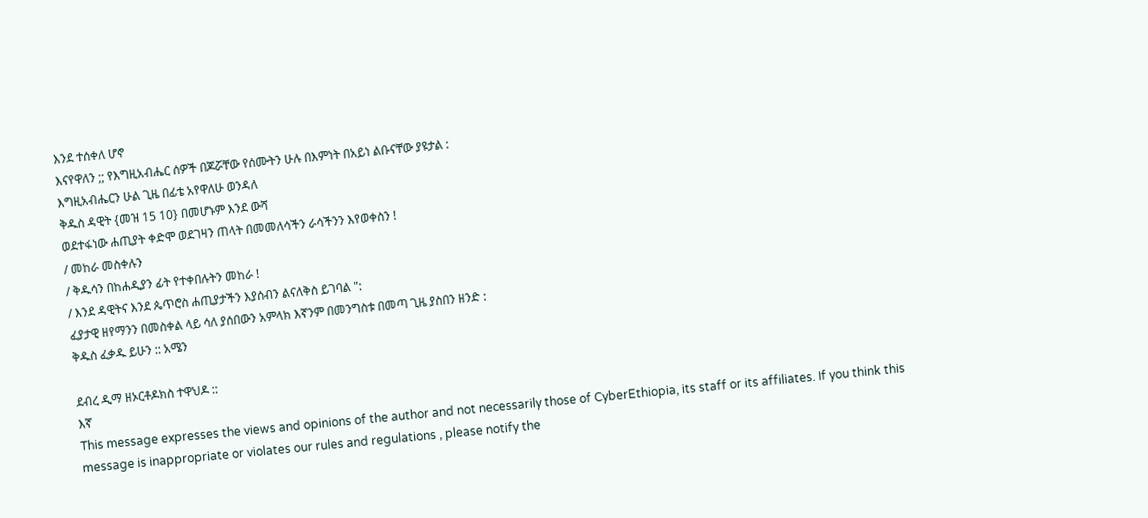እንደ ተሰቀለ ሆኖ
እናየዋለን ;; የእግዚአብሔር ሰዎች በጆሯቸው የሰሙትን ሁሉ በእምነት በአይነ ልቡናቸው ያዩታል :
እግዚአብሔርን ሁል ጊዜ በፊቴ አየዋለሁ ወንዳለ
ቅዱስ ዳዊት {መዝ 15 10} በመሆኑም እንደ ውሻ
ወደተፋነው ሐጢያት ቀድሞ ወደገዛን ጠላት በመመለሳችን ራሳችንን እየወቀስን !
/ መከራ መስቀሉን
/ ቅዱሳን በከሐዲያን ፊት የተቀበሉትን መከራ !
/ እንደ ዳዊትና እንደ ጴጥሮስ ሐጢያታችን እያሰብን ልናለቅስ ይገባል ":
ፈያታዊ ዘየማንን በመስቀል ላይ ሳለ ያሰበውን አምላክ እኛንም በመንግስቱ በመጣ ጊዜ ያስበን ዘንድ :
ቅዱስ ፈቃዱ ይሁን :: አሜን

ደብረ ዲማ ዘኦርቶዶክስ ተዋህዶ ::
እኛ
This message expresses the views and opinions of the author and not necessarily those of CyberEthiopia, its staff or its affiliates. If you think this message is inappropriate or violates our rules and regulations , please notify the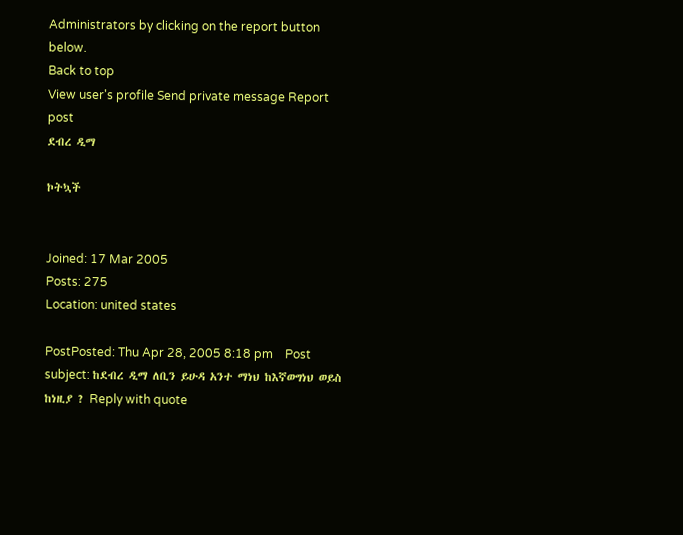Administrators by clicking on the report button below.
Back to top
View user's profile Send private message Report post
ደብረ ዲማ

ኮትኳች


Joined: 17 Mar 2005
Posts: 275
Location: united states

PostPosted: Thu Apr 28, 2005 8:18 pm    Post subject: ከደብረ ዲማ ለቢን ይሁዳ አንተ ማነህ ከእኛወግነህ ወይስ ከነዚያ ? Reply with quote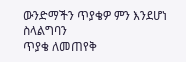ውንድማችን ጥያቄዎ ምን እንደሆነ ስላልግባን
ጥያቄ ለመጠየቅ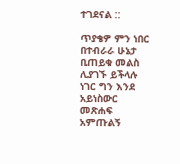ተገደናል ::

ጥያቄዎ ምን ነበር በተብራራ ሁኔታ ቢጠይቁ መልስ
ሊያገኙ ይችላሉ ነገር ግን እንደ አይነስውር
መጽሐፍ አምጡልኝ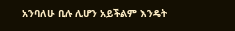አንባለሁ ቢሉ ሊሆን አይችልም እንዴት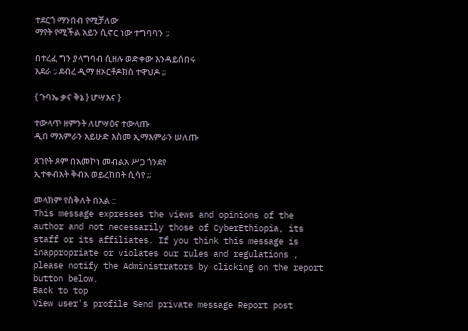ተደርጎ ማንበብ የሚቻለው
ማየት የሚችል አይን ሲኖር ነው ተግባባን :;

በተረፈ ግን ያላግባብ ሲዘሉ ወድቀው እንዳይሰበሩ
አደራ :; ደብረ ዲማ ዘኦርቶዶክስ ተዋህዶ ;;

{ ጉባኤ ቃና ቅኔ } ሆሣእና }

ተውላጥ ዘምንት ለሆሣዕና ተውላጡ
ዲበ ማእምራን አይሁድ እስመ ኢማእምራን ሠለጡ

ጸገየት ጾም በአመኮነ መብልአ ሥጋ ጎንደየ
ኢተቀብአት ቅብአ ወይረከበት ሲሳየ ;;

መላክም የስቅለት በአል ::
This message expresses the views and opinions of the author and not necessarily those of CyberEthiopia, its staff or its affiliates. If you think this message is inappropriate or violates our rules and regulations , please notify the Administrators by clicking on the report button below.
Back to top
View user's profile Send private message Report post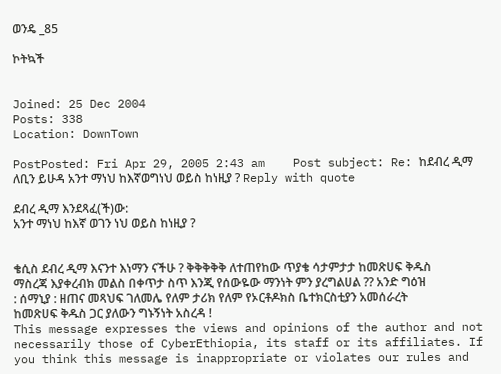ወንዴ _85

ኮትኳች


Joined: 25 Dec 2004
Posts: 338
Location: DownTown

PostPosted: Fri Apr 29, 2005 2:43 am    Post subject: Re: ከደብረ ዲማ ለቢን ይሁዳ አንተ ማነህ ከእኛወግነህ ወይስ ከነዚያ ? Reply with quote

ደብረ ዲማ እንደጻፈ(ች)ው:
አንተ ማነህ ከእኛ ወገን ነህ ወይስ ከነዚያ ?


ቄሲስ ደብረ ዲማ እናንተ እነማን ናችሁ ? ቅቅቅቅቅ ለተጠየከው ጥያቄ ሳታምታታ ከመጽሀፍ ቅዱስ ማስረጃ እያቀረብክ መልስ በቀጥታ ስጥ እንጂ የሰውዬው ማንነት ምን ያረግልሀል ?? አንድ ግዕዝ : ሰማኒያ : ዘጠና መጻህፍ ገለመሌ የለም ታሪክ የለም የኦርቶዶክስ ቤተክርስቲያን አመሰራረት ከመጽሀፍ ቅዱስ ጋር ያለውን ግኑኝነት አስረዳ !
This message expresses the views and opinions of the author and not necessarily those of CyberEthiopia, its staff or its affiliates. If you think this message is inappropriate or violates our rules and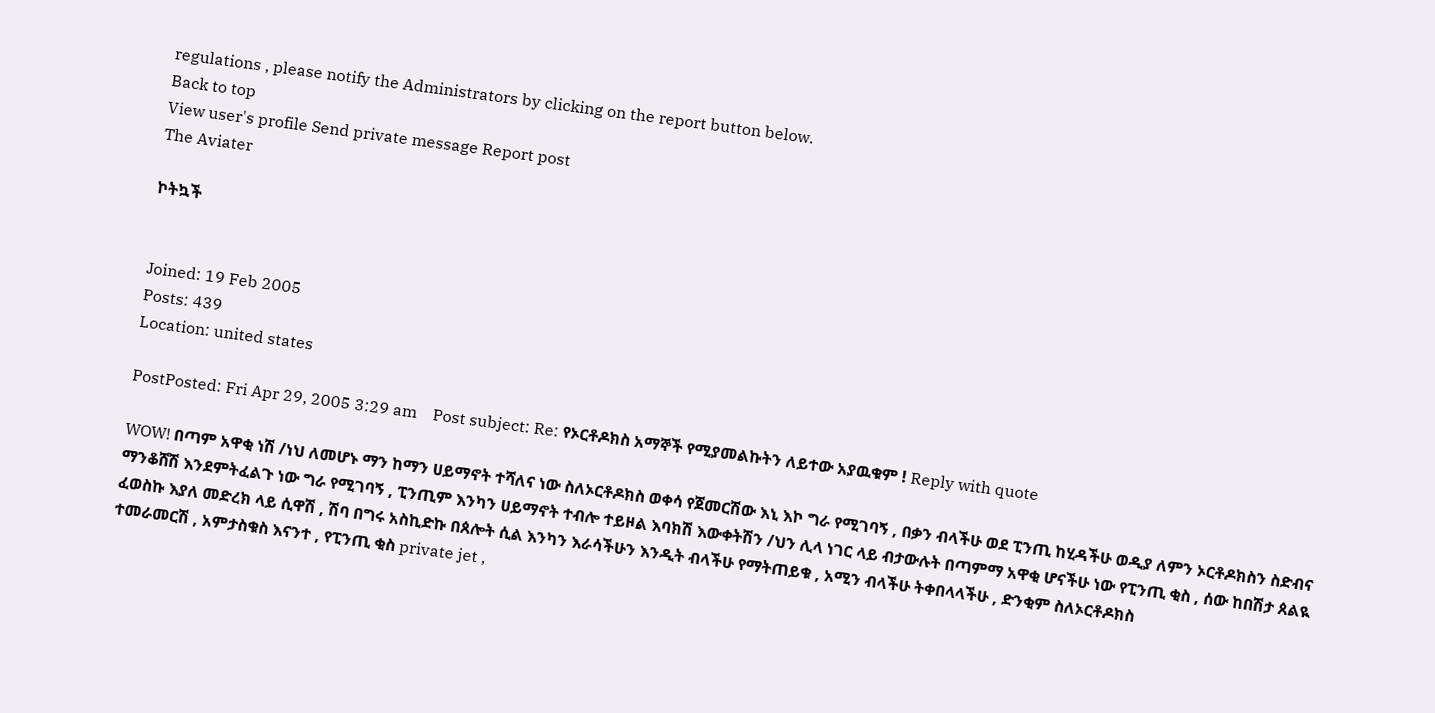regulations , please notify the Administrators by clicking on the report button below.
Back to top
View user's profile Send private message Report post
The Aviater

ኮትኳች


Joined: 19 Feb 2005
Posts: 439
Location: united states

PostPosted: Fri Apr 29, 2005 3:29 am    Post subject: Re: የኦርቶዶክስ አማኞች የሚያመልኩትን ለይተው አያዉቁም ! Reply with quote

WOW! በጣም አዋቂ ነሽ /ነህ ለመሆኑ ማን ከማን ሀይማኖት ተሻለና ነው ስለኦርቶዶክስ ወቀሳ የጀመርሽው እኒ እኮ ግራ የሚገባኝ , በቃን ብላችሁ ወደ ፒንጢ ከሂዳችሁ ወዲያ ለምን ኦርቶዶክስን ስድብና ማንቆሸሽ እንደምትፈልጉ ነው ግራ የሚገባኝ , ፒንጢም እንካን ሀይማኖት ተብሎ ተይዞል እባክሽ እውቀትሽን /ህን ሊላ ነገር ላይ ብታውሉት በጣምማ አዋቂ ሆናችሁ ነው የፒንጢ ቂስ , ሰው ከበሽታ ጰልዪ ፈወስኩ እያለ መድረክ ላይ ሲዋሽ , ሽባ በግሩ አስኪድኩ በጰሎት ሲል እንካን እራሳችሁን እንዲት ብላችሁ የማትጠይቁ , አሚን ብላችሁ ትቀበላላችሁ , ድንቂም ስለኦርቶዶክስ
ተመራመርሽ , አምታስቁስ እናንተ , የፒንጢ ቂስ private jet ,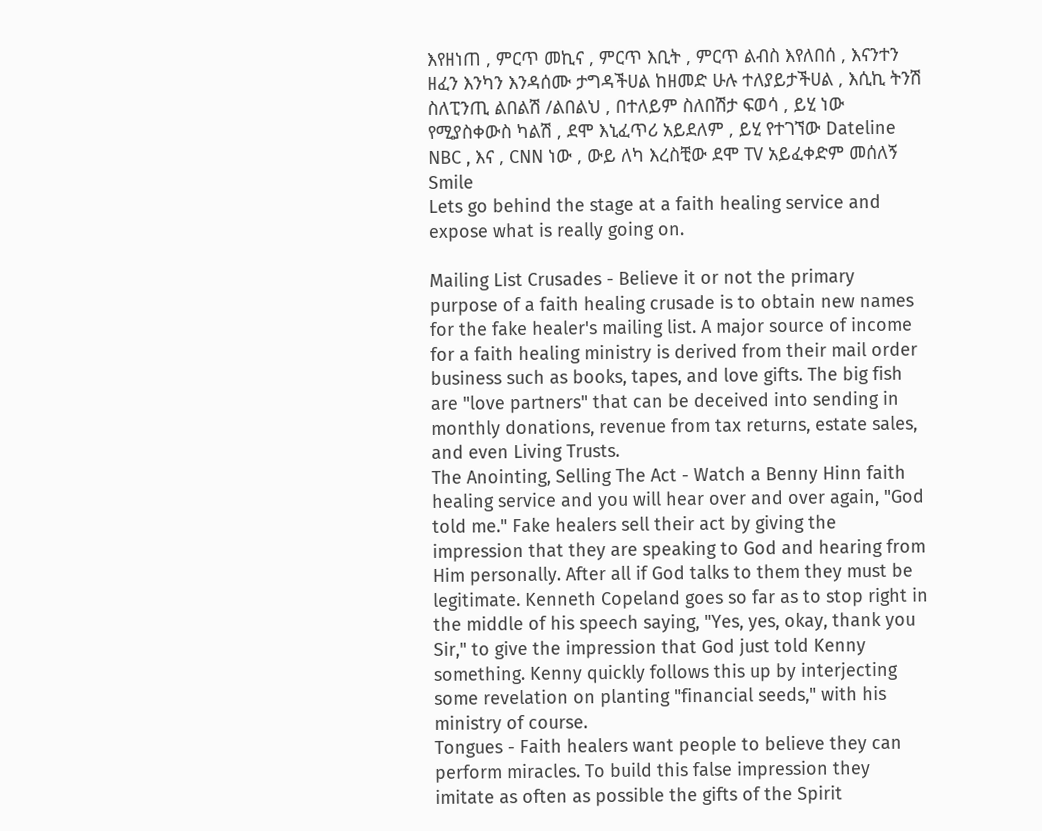እየዘነጠ , ምርጥ መኪና , ምርጥ እቢት , ምርጥ ልብስ እየለበሰ , እናንተን ዘፈን እንካን እንዳሰሙ ታግዳችሀል ከዘመድ ሁሉ ተለያይታችሀል , እሲኪ ትንሽ ስለፒንጢ ልበልሽ /ልበልህ , በተለይም ስለበሽታ ፍወሳ , ይሂ ነው የሚያስቀውስ ካልሽ , ደሞ እኒፈጥሪ አይደለም , ይሂ የተገኘው Dateline NBC , እና , CNN ነው , ውይ ለካ እረስቺው ደሞ TV አይፈቀድም መሰለኝ Smile
Lets go behind the stage at a faith healing service and expose what is really going on.

Mailing List Crusades - Believe it or not the primary purpose of a faith healing crusade is to obtain new names for the fake healer's mailing list. A major source of income for a faith healing ministry is derived from their mail order business such as books, tapes, and love gifts. The big fish are "love partners" that can be deceived into sending in monthly donations, revenue from tax returns, estate sales, and even Living Trusts.
The Anointing, Selling The Act - Watch a Benny Hinn faith healing service and you will hear over and over again, "God told me." Fake healers sell their act by giving the impression that they are speaking to God and hearing from Him personally. After all if God talks to them they must be legitimate. Kenneth Copeland goes so far as to stop right in the middle of his speech saying, "Yes, yes, okay, thank you Sir," to give the impression that God just told Kenny something. Kenny quickly follows this up by interjecting some revelation on planting "financial seeds," with his ministry of course.
Tongues - Faith healers want people to believe they can perform miracles. To build this false impression they imitate as often as possible the gifts of the Spirit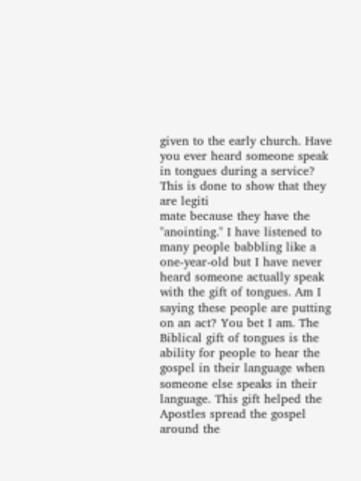given to the early church. Have you ever heard someone speak in tongues during a service? This is done to show that they are legiti
mate because they have the "anointing." I have listened to many people babbling like a one-year-old but I have never heard someone actually speak with the gift of tongues. Am I saying these people are putting on an act? You bet I am. The Biblical gift of tongues is the ability for people to hear the gospel in their language when someone else speaks in their language. This gift helped the Apostles spread the gospel around the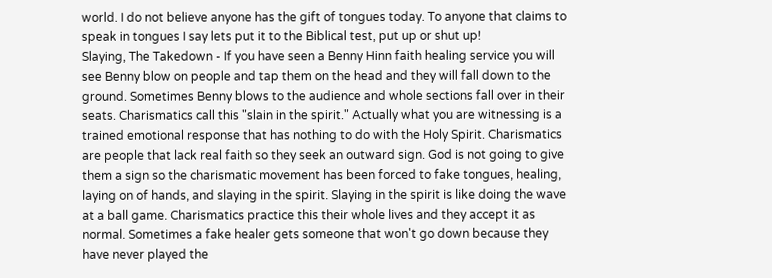world. I do not believe anyone has the gift of tongues today. To anyone that claims to speak in tongues I say lets put it to the Biblical test, put up or shut up!
Slaying, The Takedown - If you have seen a Benny Hinn faith healing service you will see Benny blow on people and tap them on the head and they will fall down to the ground. Sometimes Benny blows to the audience and whole sections fall over in their seats. Charismatics call this "slain in the spirit." Actually what you are witnessing is a trained emotional response that has nothing to do with the Holy Spirit. Charismatics are people that lack real faith so they seek an outward sign. God is not going to give them a sign so the charismatic movement has been forced to fake tongues, healing, laying on of hands, and slaying in the spirit. Slaying in the spirit is like doing the wave at a ball game. Charismatics practice this their whole lives and they accept it as normal. Sometimes a fake healer gets someone that won't go down because they have never played the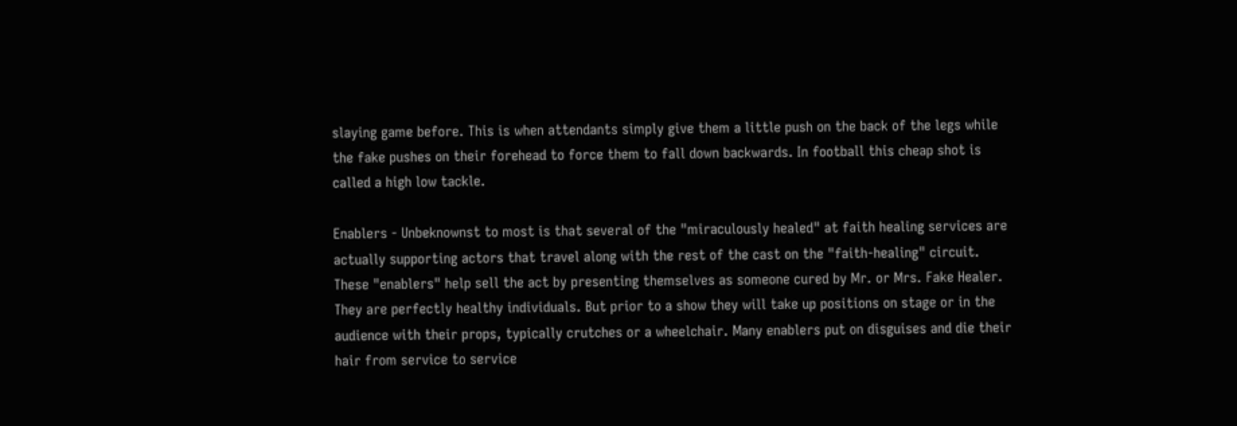slaying game before. This is when attendants simply give them a little push on the back of the legs while the fake pushes on their forehead to force them to fall down backwards. In football this cheap shot is called a high low tackle.

Enablers - Unbeknownst to most is that several of the "miraculously healed" at faith healing services are actually supporting actors that travel along with the rest of the cast on the "faith-healing" circuit. These "enablers" help sell the act by presenting themselves as someone cured by Mr. or Mrs. Fake Healer. They are perfectly healthy individuals. But prior to a show they will take up positions on stage or in the audience with their props, typically crutches or a wheelchair. Many enablers put on disguises and die their hair from service to service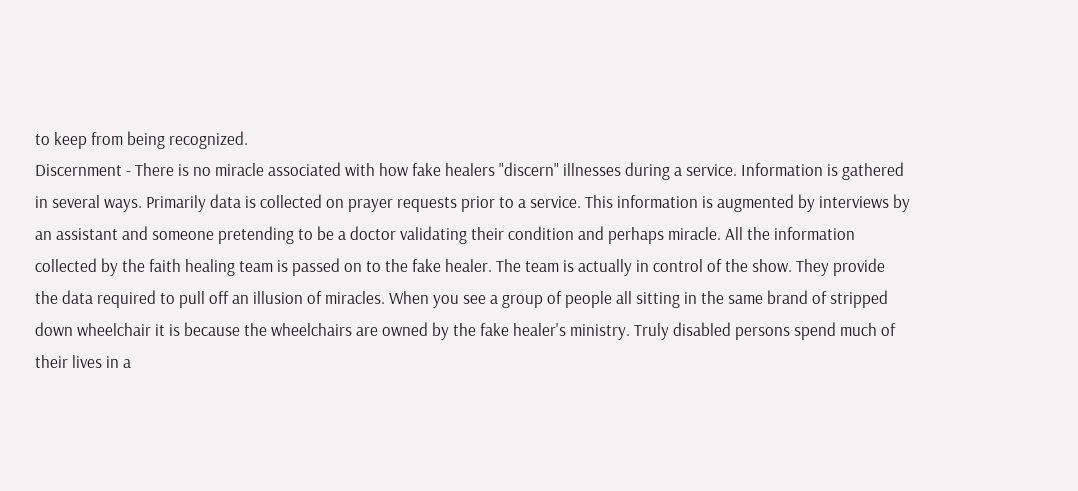to keep from being recognized.
Discernment - There is no miracle associated with how fake healers "discern" illnesses during a service. Information is gathered in several ways. Primarily data is collected on prayer requests prior to a service. This information is augmented by interviews by an assistant and someone pretending to be a doctor validating their condition and perhaps miracle. All the information collected by the faith healing team is passed on to the fake healer. The team is actually in control of the show. They provide the data required to pull off an illusion of miracles. When you see a group of people all sitting in the same brand of stripped down wheelchair it is because the wheelchairs are owned by the fake healer's ministry. Truly disabled persons spend much of their lives in a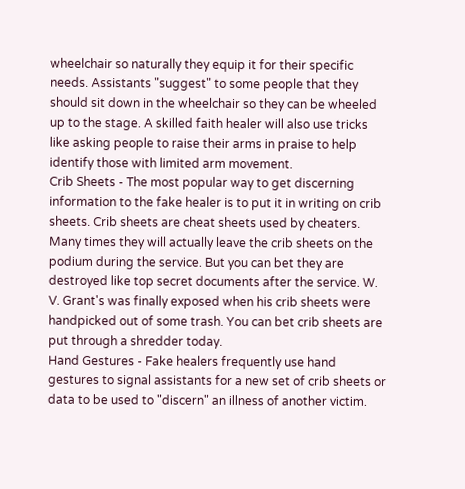wheelchair so naturally they equip it for their specific needs. Assistants "suggest" to some people that they should sit down in the wheelchair so they can be wheeled up to the stage. A skilled faith healer will also use tricks like asking people to raise their arms in praise to help identify those with limited arm movement.
Crib Sheets - The most popular way to get discerning information to the fake healer is to put it in writing on crib sheets. Crib sheets are cheat sheets used by cheaters. Many times they will actually leave the crib sheets on the podium during the service. But you can bet they are destroyed like top secret documents after the service. W. V. Grant's was finally exposed when his crib sheets were handpicked out of some trash. You can bet crib sheets are put through a shredder today.
Hand Gestures - Fake healers frequently use hand gestures to signal assistants for a new set of crib sheets or data to be used to "discern" an illness of another victim.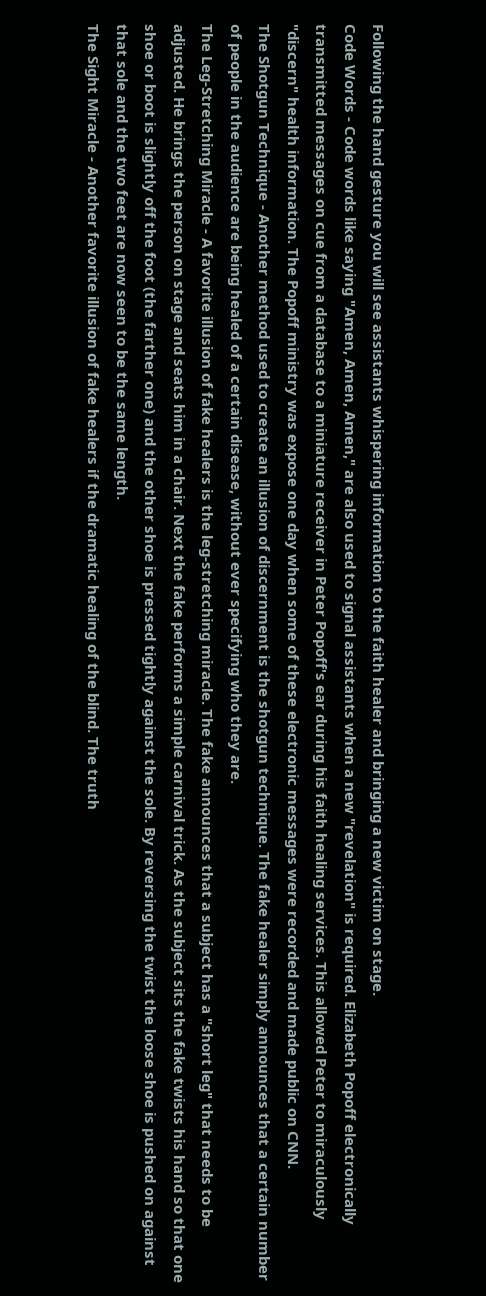Following the hand gesture you will see assistants whispering information to the faith healer and bringing a new victim on stage.
Code Words - Code words like saying "Amen, Amen, Amen," are also used to signal assistants when a new "revelation" is required. Elizabeth Popoff electronically transmitted messages on cue from a database to a miniature receiver in Peter Popoff's ear during his faith healing services. This allowed Peter to miraculously "discern" health information. The Popoff ministry was expose one day when some of these electronic messages were recorded and made public on CNN.
The Shotgun Technique - Another method used to create an illusion of discernment is the shotgun technique. The fake healer simply announces that a certain number of people in the audience are being healed of a certain disease, without ever specifying who they are.
The Leg-Stretching Miracle - A favorite illusion of fake healers is the leg-stretching miracle. The fake announces that a subject has a "short leg" that needs to be adjusted. He brings the person on stage and seats him in a chair. Next the fake performs a simple carnival trick. As the subject sits the fake twists his hand so that one shoe or boot is slightly off the foot (the farther one) and the other shoe is pressed tightly against the sole. By reversing the twist the loose shoe is pushed on against that sole and the two feet are now seen to be the same length.
The Sight Miracle - Another favorite illusion of fake healers if the dramatic healing of the blind. The truth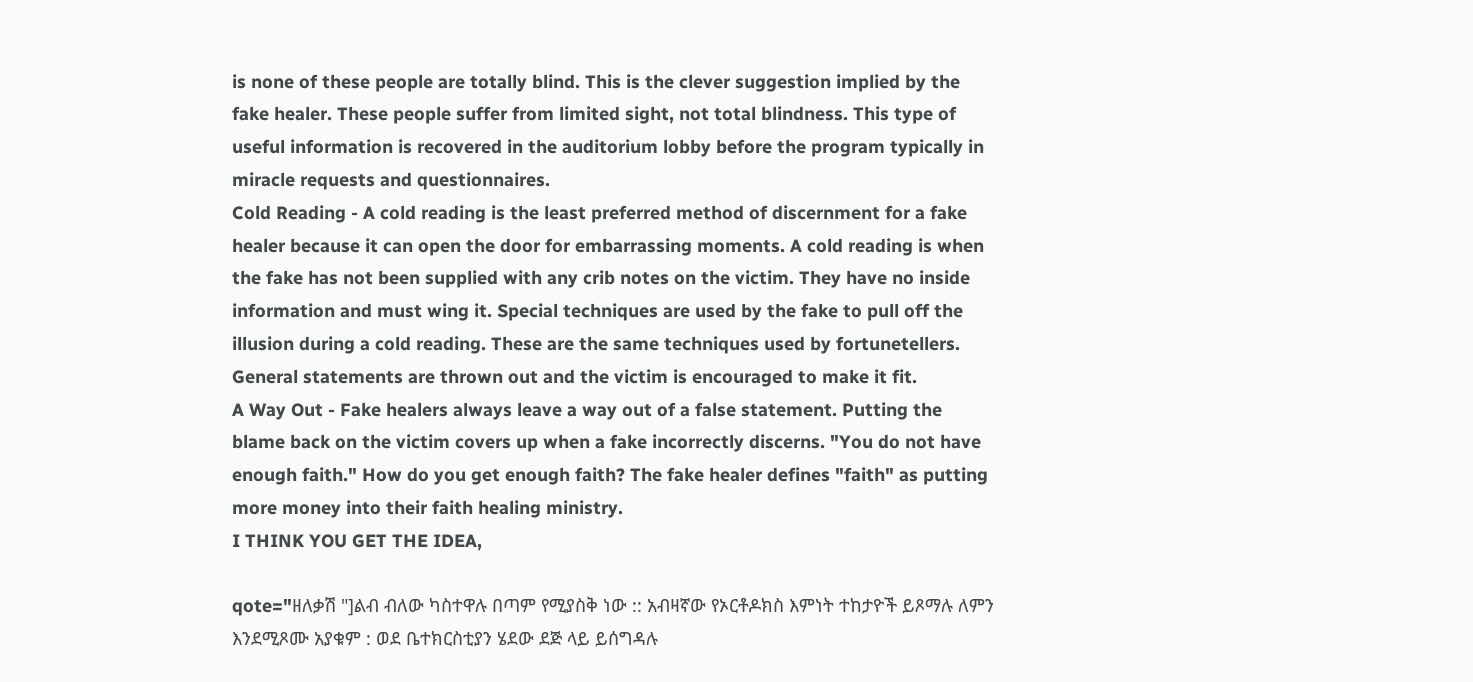is none of these people are totally blind. This is the clever suggestion implied by the fake healer. These people suffer from limited sight, not total blindness. This type of useful information is recovered in the auditorium lobby before the program typically in miracle requests and questionnaires.
Cold Reading - A cold reading is the least preferred method of discernment for a fake healer because it can open the door for embarrassing moments. A cold reading is when the fake has not been supplied with any crib notes on the victim. They have no inside information and must wing it. Special techniques are used by the fake to pull off the illusion during a cold reading. These are the same techniques used by fortunetellers. General statements are thrown out and the victim is encouraged to make it fit.
A Way Out - Fake healers always leave a way out of a false statement. Putting the blame back on the victim covers up when a fake incorrectly discerns. "You do not have enough faith." How do you get enough faith? The fake healer defines "faith" as putting more money into their faith healing ministry.
I THINK YOU GET THE IDEA,

qote="ዘለቃሽ "]ልብ ብለው ካስተዋሉ በጣም የሚያስቅ ነው :: አብዛኛው የኦርቶዶክስ እምነት ተከታዮች ይጾማሉ ለምን እንደሚጾሙ አያቁም : ወደ ቤተክርስቲያን ሄደው ደጅ ላይ ይሰግዳሉ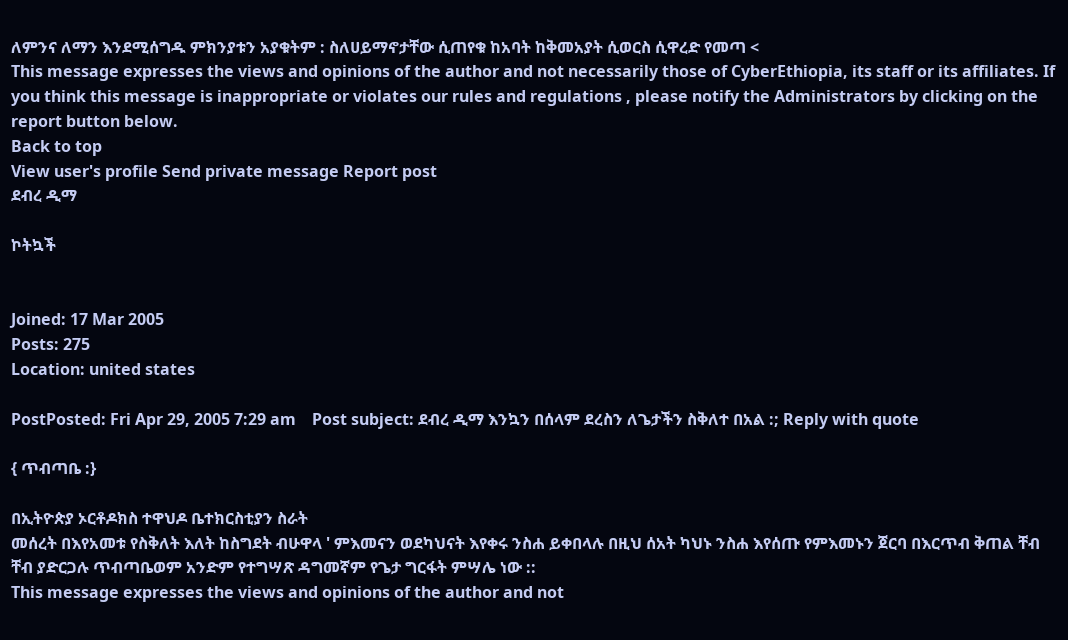ለምንና ለማን እንደሚሰግዱ ምክንያቱን አያቁትም : ስለሀይማኖታቸው ሲጠየቁ ከአባት ከቅመአያት ሲወርስ ሲዋረድ የመጣ <
This message expresses the views and opinions of the author and not necessarily those of CyberEthiopia, its staff or its affiliates. If you think this message is inappropriate or violates our rules and regulations , please notify the Administrators by clicking on the report button below.
Back to top
View user's profile Send private message Report post
ደብረ ዲማ

ኮትኳች


Joined: 17 Mar 2005
Posts: 275
Location: united states

PostPosted: Fri Apr 29, 2005 7:29 am    Post subject: ደብረ ዲማ እንኳን በሰላም ደረስን ለጌታችን ስቅለተ በአል :; Reply with quote

{ ጥብጣቤ :}

በኢትዮጵያ ኦርቶዶክስ ተዋህዶ ቤተክርስቲያን ስራት
መሰረት በእየአመቱ የስቅለት እለት ከስግደት ብሁዋላ ' ምእመናን ወደካህናት እየቀሩ ንስሐ ይቀበላሉ በዚህ ሰአት ካህኑ ንስሐ እየሰጡ የምእመኑን ጀርባ በእርጥብ ቅጠል ቸብ ቸብ ያድርጋሉ ጥብጣቤወም አንድም የተግሣጽ ዳግመኛም የጌታ ግርፋት ምሣሌ ነው ::
This message expresses the views and opinions of the author and not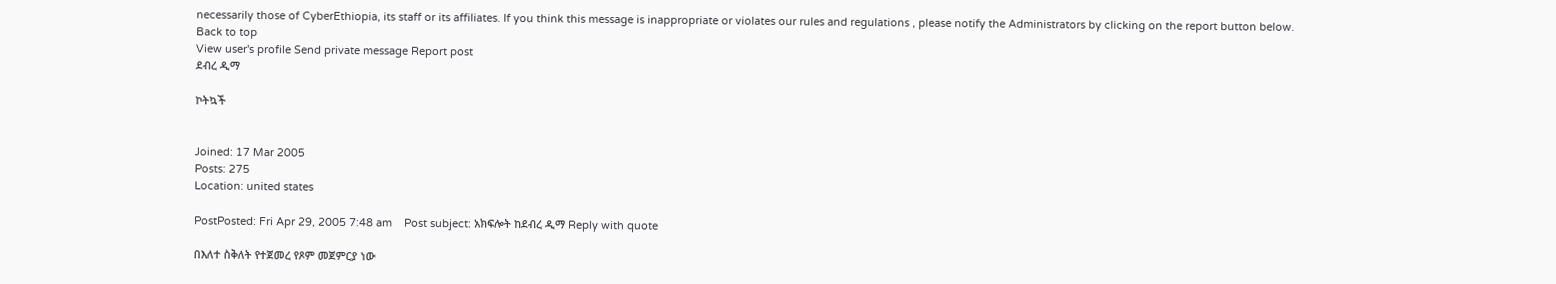necessarily those of CyberEthiopia, its staff or its affiliates. If you think this message is inappropriate or violates our rules and regulations , please notify the Administrators by clicking on the report button below.
Back to top
View user's profile Send private message Report post
ደብረ ዲማ

ኮትኳች


Joined: 17 Mar 2005
Posts: 275
Location: united states

PostPosted: Fri Apr 29, 2005 7:48 am    Post subject: አክፍሎት ከደብረ ዲማ Reply with quote

በእለተ ስቅለት የተጀመረ የጾም መጀምርያ ነው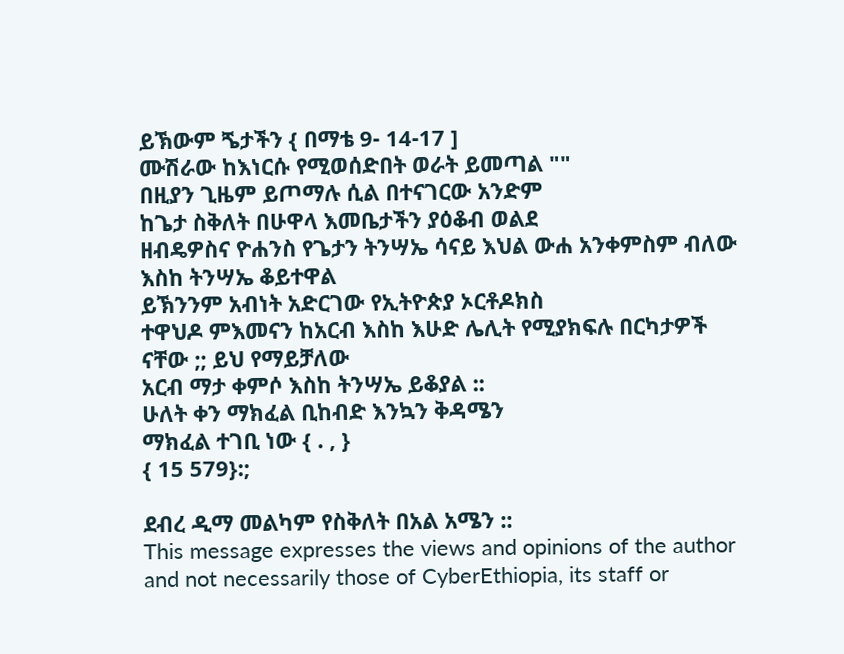ይኽውም ጜታችን { በማቴ 9- 14-17 ]
ሙሽራው ከእነርሱ የሚወሰድበት ወራት ይመጣል ""
በዚያን ጊዜም ይጦማሉ ሲል በተናገርው አንድም
ከጌታ ስቅለት በሁዋላ እመቤታችን ያዕቆብ ወልደ
ዘብዴዎስና ዮሐንስ የጌታን ትንሣኤ ሳናይ እህል ውሐ አንቀምስም ብለው እስከ ትንሣኤ ቆይተዋል
ይኽንንም አብነት አድርገው የኢትዮጵያ ኦርቶዶክስ
ተዋህዶ ምእመናን ከአርብ እስከ እሁድ ሌሊት የሚያክፍሉ በርካታዎች ናቸው ;; ይህ የማይቻለው
አርብ ማታ ቀምሶ እስከ ትንሣኤ ይቆያል ::
ሁለት ቀን ማክፈል ቢከብድ እንኳን ቅዳሜን
ማክፈል ተገቢ ነው { . , }
{ 15 579}:;

ደብረ ዲማ መልካም የስቅለት በአል አሜን ::
This message expresses the views and opinions of the author and not necessarily those of CyberEthiopia, its staff or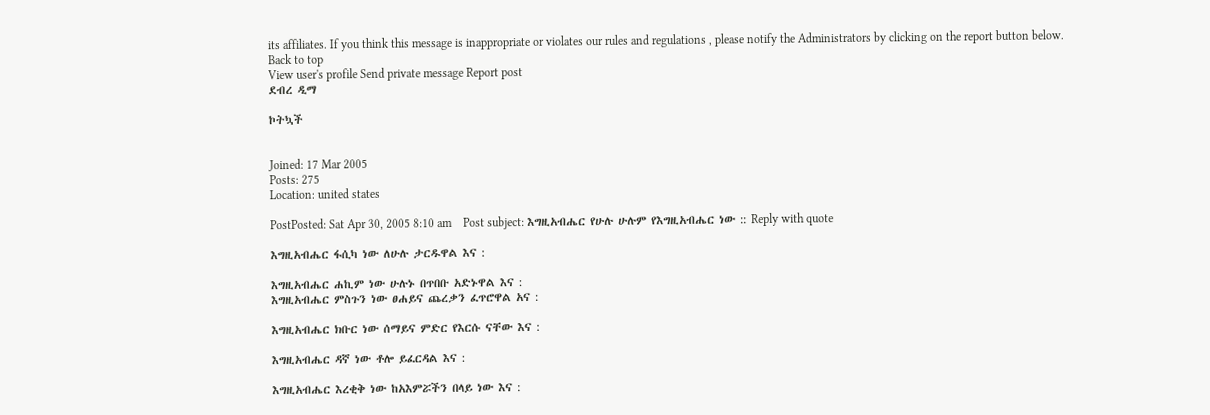its affiliates. If you think this message is inappropriate or violates our rules and regulations , please notify the Administrators by clicking on the report button below.
Back to top
View user's profile Send private message Report post
ደብረ ዲማ

ኮትኳች


Joined: 17 Mar 2005
Posts: 275
Location: united states

PostPosted: Sat Apr 30, 2005 8:10 am    Post subject: እግዚአብሔር የሁሉ ሁሉም የእግዚአብሔር ነው :: Reply with quote

እግዚአብሔር ፋሲካ ነው ለሁሉ ታርዱዋል እና :

እግዚአብሔር ሐኪም ነው ሁሉኑ በጥበቡ አድኑዋል እና :
እግዚአብሔር ምስጉን ነው ፀሐይና ጨረቃን ፈጥሮዋል አና :

እግዚአብሔር ክቡር ነው ሰማይና ምድር የእርሱ ናቸው እና :

እግዚአብሔር ዳኛ ነው ቶሎ ይፈርዳል እና :

እግዚአብሔር እረቂቅ ነው ከአእምሯችን በላይ ነው እና :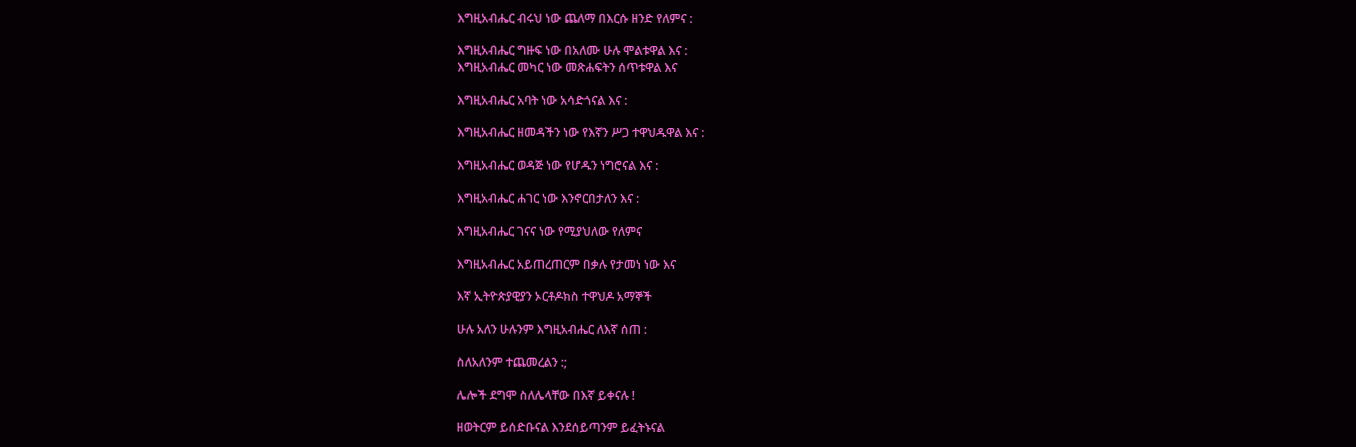እግዚአብሔር ብሩህ ነው ጨለማ በእርሱ ዘንድ የለምና :

እግዚአብሔር ግዙፍ ነው በአለሙ ሁሉ ሞልቱዋል እና :
እግዚአብሔር መካር ነው መጽሐፍትን ሰጥቱዋል እና

እግዚአብሔር አባት ነው አሳድጎናል እና :

እግዚአብሔር ዘመዳችን ነው የእኛን ሥጋ ተዋህዱዋል እና :

እግዚአብሔር ወዳጅ ነው የሆዱን ነግሮናል እና :

እግዚአብሔር ሐገር ነው እንኖርበታለን እና :

እግዚአብሔር ገናና ነው የሚያህለው የለምና

እግዚአብሔር አይጠረጠርም በቃሉ የታመነ ነው እና

እኛ ኢትዮጵያዊያን ኦርቶዶክስ ተዋህዶ አማኞች

ሁሉ አለን ሁሉንም እግዚአብሔር ለእኛ ሰጠ :

ስለአለንም ተጨመረልን :;

ሌሎች ደግሞ ስለሌላቸው በእኛ ይቀናሉ !

ዘወትርም ይሰድቡናል እንደሰይጣንም ይፈትኑናል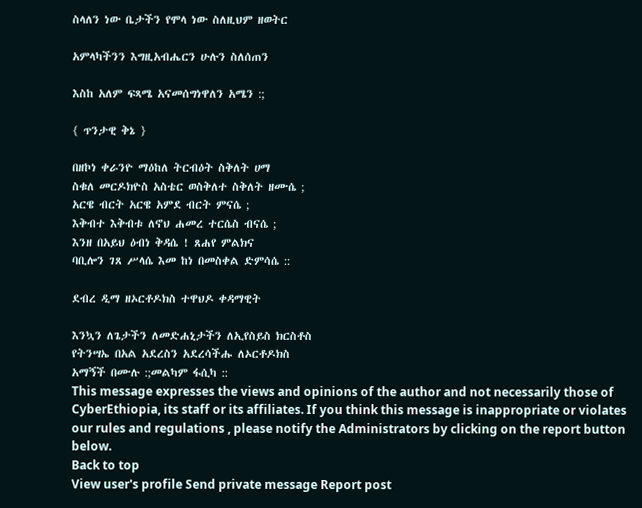ስላለን ነው ቤታችን የሞላ ነው ስለዚህም ዘወትር

አምላካችንን እግዚአብሔርን ሁሉን ስለሰጠን

እስከ አለም ፍጻሜ አናመሰግነዋለን አሜን :;

{ ጥንታዊ ቅኔ }

በዘኮነ ቀራንዮ ማዕከለ ትርብዕት ስቅለት ሀማ
ስቁለ መርዶክዮስ አስቴር ወስቅለተ ስቅለት ዘሙሴ ;
አርዌ ብርት አርዌ አምደ ብርት ምናሴ ;
እቅብተ እቅብቱ ለኖህ ሐመረ ተርሴስ ብናሴ ;
እንዘ በአይህ ዕብነ ቅዳሴ ! ጸሐየ ምልክና
ባቢሎን ገጸ ሥላሴ እመ ከነ በመስቀል ድምሳሴ ::

ደብረ ዲማ ዘኦርቶዶክስ ተዋህዶ ቀዳማዊት

እንኳን ለጌታችን ለመድሐኒታችን ለኢየስይስ ክርስቶስ
የትንሣኤ በአል አደረስን አደረሳችሑ ለኦርቶዶክስ
አማኝች በሙሉ :;መልካም ፋሲካ ::
This message expresses the views and opinions of the author and not necessarily those of CyberEthiopia, its staff or its affiliates. If you think this message is inappropriate or violates our rules and regulations , please notify the Administrators by clicking on the report button below.
Back to top
View user's profile Send private message Report post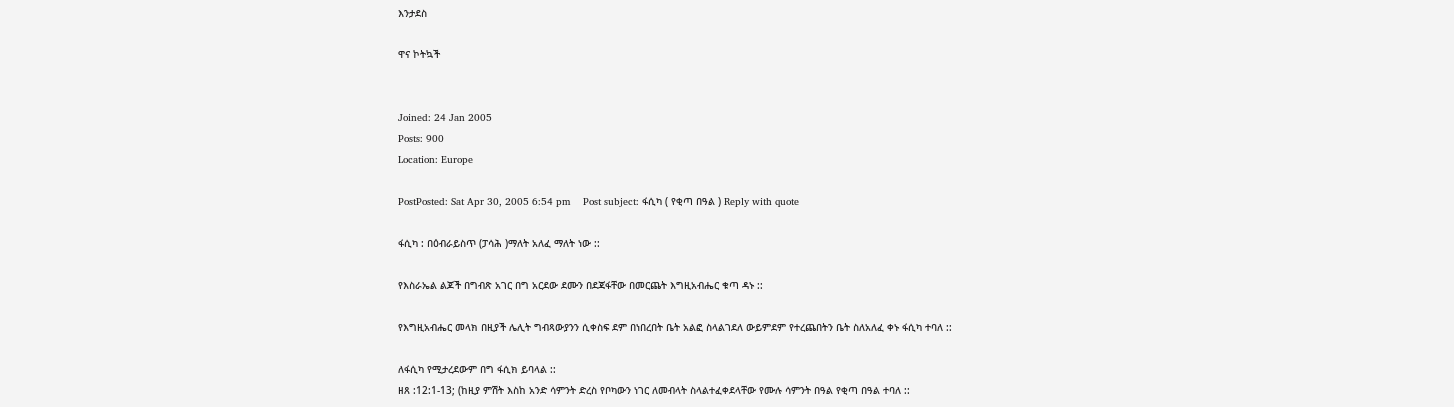እንታደስ

ዋና ኮትኳች


Joined: 24 Jan 2005
Posts: 900
Location: Europe

PostPosted: Sat Apr 30, 2005 6:54 pm    Post subject: ፋሲካ ( የቂጣ በዓል ) Reply with quote

ፋሲካ : በዕብራይስጥ (ፓሳሕ )ማለት አለፈ ማለት ነው ::

የእስራኤል ልጆች በግብጽ አገር በግ አርደው ደሙን በደጃፋቸው በመርጨት እግዚአብሔር ቁጣ ዳኑ ::

የእግዚአብሔር መላክ በዚያች ሌሊት ግብጻውያንን ሲቀስፍ ደም በነበረበት ቤት አልፎ ስላልገደለ ውይምደም የተረጨበትን ቤት ስለአለፈ ቀኑ ፋሲካ ተባለ ::

ለፋሲካ የሚታረደውም በግ ፋሲክ ይባላል ::
ዘጸ :12:1-13; (ከዚያ ምሽት እስከ አንድ ሳምንት ድረስ የቦካውን ነገር ለመብላት ስላልተፈቀደላቸው የሙሉ ሳምንት በዓል የቂጣ በዓል ተባለ ::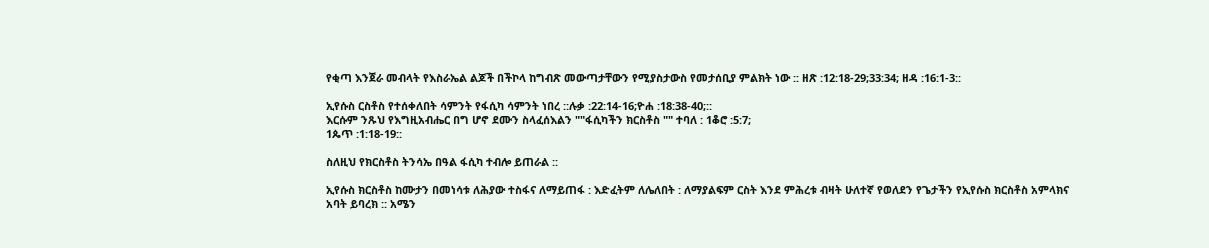የቂጣ እንጀራ መብላት የእስራኤል ልጆች በችኮላ ከግብጽ መውጣታቸውን የሚያስታውስ የመታሰቢያ ምልክት ነው :: ዘጽ :12:18-29;33:34; ዘዳ :16:1-3::

ኢየሱስ ርስቶስ የተሰቀለበት ሳምንት የፋሲካ ሳምንት ነበረ ::ሉቃ :22:14-16;ዮሐ :18:38-40;::
እርሱም ንጹህ የእግዚአብሔር በግ ሆኖ ደሙን ስላፈሰእልን ""ፋሲካችን ክርስቶስ "" ተባለ : 1ቆሮ :5:7;
1ጴጥ :1:18-19::

ስለዚህ የክርስቶስ ትንሳኤ በዓል ፋሲካ ተብሎ ይጠራል ::

ኢየሱስ ክርስቶስ ከሙታን በመነሳቱ ለሕያው ተስፋና ለማይጠፋ : እድፈትም ለሌለበት : ለማያልፍም ርስት እንደ ምሕረቱ ብዛት ሁለተኛ የወለደን የጌታችን የኢየሱስ ክርስቶስ አምላክና አባት ይባረክ :: አሜን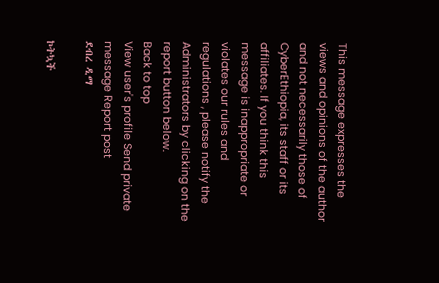This message expresses the views and opinions of the author and not necessarily those of CyberEthiopia, its staff or its affiliates. If you think this message is inappropriate or violates our rules and regulations , please notify the Administrators by clicking on the report button below.
Back to top
View user's profile Send private message Report post
ደብረ ዲማ

ኮትኳች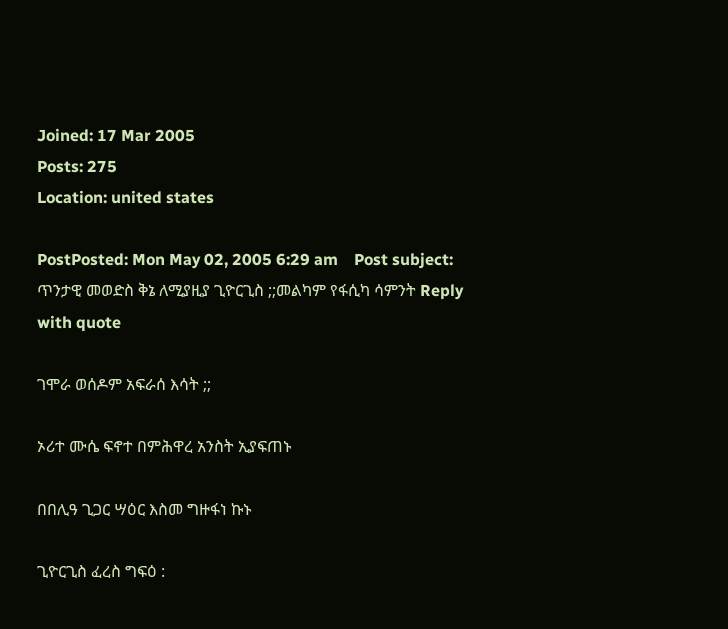Joined: 17 Mar 2005
Posts: 275
Location: united states

PostPosted: Mon May 02, 2005 6:29 am    Post subject: ጥንታዊ መወድስ ቅኔ ለሚያዚያ ጊዮርጊስ ;;መልካም የፋሲካ ሳምንት Reply with quote

ገሞራ ወሰዶም አፍራሰ እሳት ;;

ኦሪተ ሙሴ ፍኖተ በምሕዋረ አንስት ኢያፍጠኑ

በበሊዓ ጊጋር ሣዕር እስመ ግዙፋነ ኩኑ

ጊዮርጊስ ፈረስ ግፍዕ :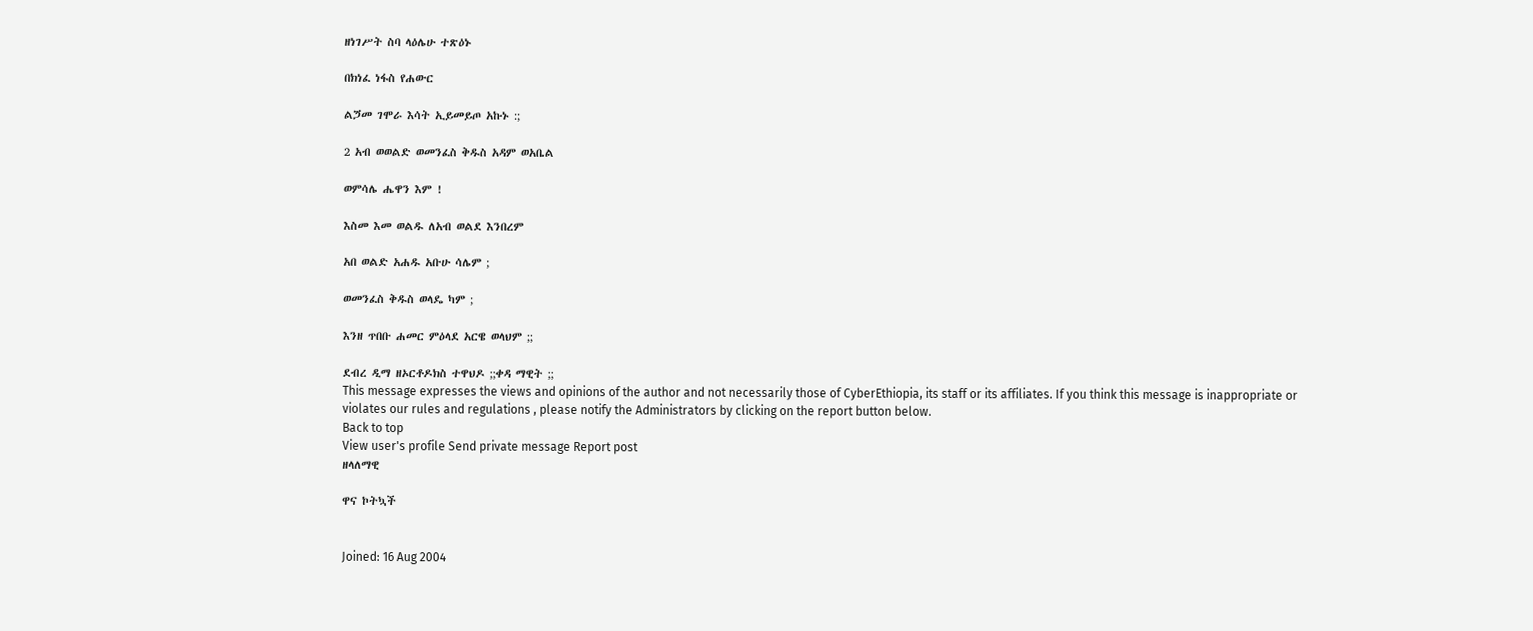ዘነገሥት ስባ ላዕሌሁ ተጽዕኑ

በክነፈ ነፋስ የሐውር

ልጛመ ገሞራ እሳት ኢይመይጦ አኩኑ :;

2 አብ ወወልድ ወመንፈስ ቅዱስ አዳም ወአቤል

ወምሳሌ ሔዋን እም !

እስመ እመ ወልዱ ለአብ ወልደ እንበረም

አበ ወልድ አሐዱ አቡሁ ሳሌም ;

ወመንፈስ ቅዱስ ወላዴ ካም ;

እንዘ ጥበቡ ሐመር ምዕላደ አርዌ ወላህም ;;

ደብረ ዲማ ዘኦርቶዶክስ ተዋህዶ ;;ቀዳ ማዊት ;;
This message expresses the views and opinions of the author and not necessarily those of CyberEthiopia, its staff or its affiliates. If you think this message is inappropriate or violates our rules and regulations , please notify the Administrators by clicking on the report button below.
Back to top
View user's profile Send private message Report post
ዘላለማዊ

ዋና ኮትኳች


Joined: 16 Aug 2004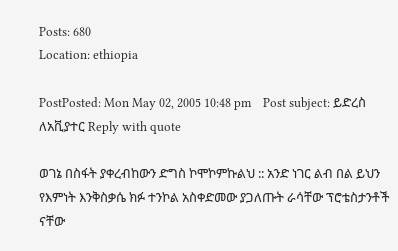Posts: 680
Location: ethiopia

PostPosted: Mon May 02, 2005 10:48 pm    Post subject: ይድረስ ለአቪያተር Reply with quote

ወገኔ በስፋት ያቀረብከውን ድግስ ኮሞኮምኩልህ :: አንድ ነገር ልብ በል ይህን የእምነት እንቅስቃሴ ክፉ ተንኮል አስቀድመው ያጋለጡት ራሳቸው ፕሮቴስታንቶች ናቸው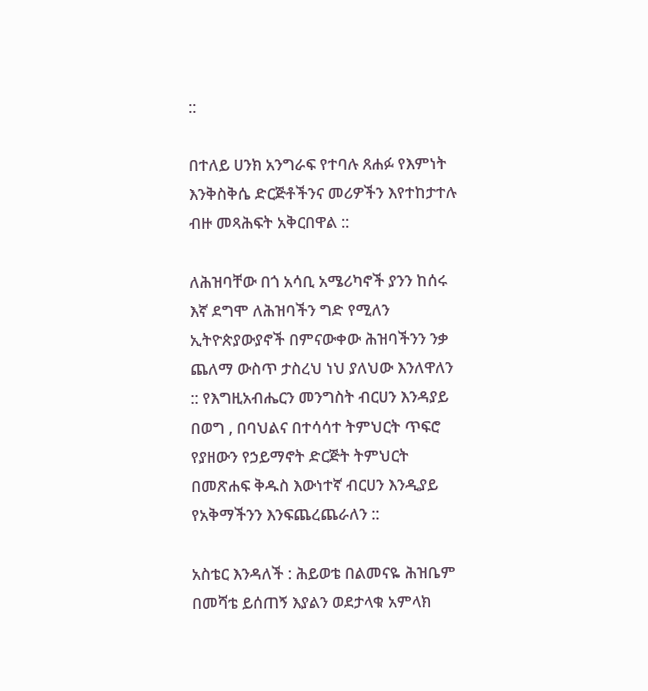::

በተለይ ሀንክ አንግራፍ የተባሉ ጸሐፉ የእምነት እንቅስቅሴ ድርጅቶችንና መሪዎችን እየተከታተሉ ብዙ መጻሕፍት አቅርበዋል ::

ለሕዝባቸው በጎ አሳቢ አሜሪካኖች ያንን ከሰሩ እኛ ደግሞ ለሕዝባችን ግድ የሚለን ኢትዮጵያውያኖች በምናውቀው ሕዝባችንን ንቃ ጨለማ ውስጥ ታስረህ ነህ ያለህው እንለዋለን :: የእግዚአብሔርን መንግስት ብርሀን እንዳያይ በወግ , በባህልና በተሳሳተ ትምህርት ጥፍሮ የያዘውን የኃይማኖት ድርጅት ትምህርት በመጽሐፍ ቅዱስ እውነተኛ ብርሀን እንዲያይ የአቅማችንን እንፍጨረጨራለን ::

አስቴር እንዳለች : ሕይወቴ በልመናዬ ሕዝቤም በመሻቴ ይሰጠኝ እያልን ወደታላቁ አምላክ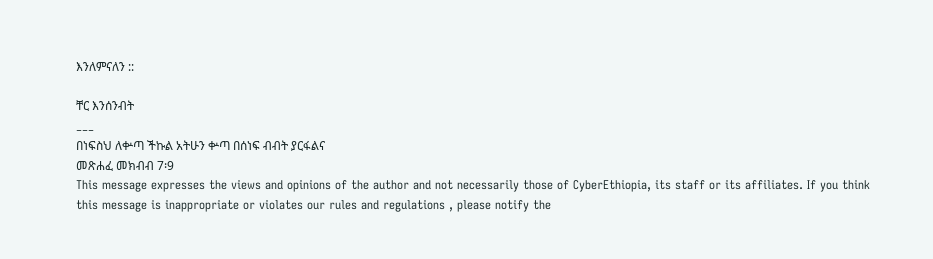እንለምናለን ::

ቸር እንሰንብት
___
በነፍስህ ለቍጣ ችኩል አትሁን ቍጣ በሰነፍ ብብት ያርፋልና
መጽሐፈ መክብብ 7፡9
This message expresses the views and opinions of the author and not necessarily those of CyberEthiopia, its staff or its affiliates. If you think this message is inappropriate or violates our rules and regulations , please notify the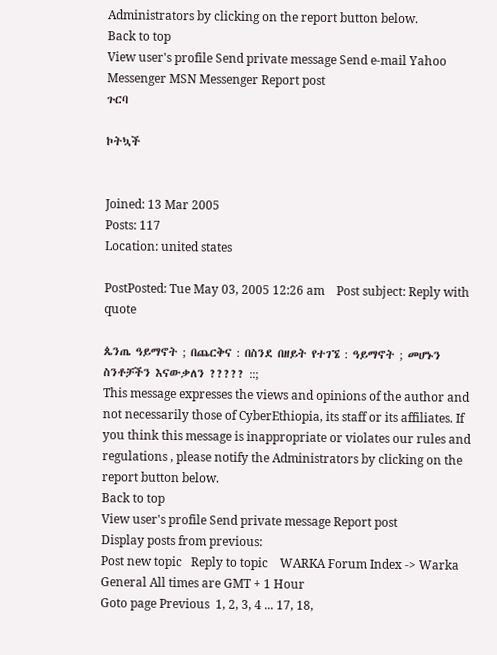Administrators by clicking on the report button below.
Back to top
View user's profile Send private message Send e-mail Yahoo Messenger MSN Messenger Report post
ጉርባ

ኮትኳች


Joined: 13 Mar 2005
Posts: 117
Location: united states

PostPosted: Tue May 03, 2005 12:26 am    Post subject: Reply with quote

ጴንጤ ዓይማኖት ; በጨርቅና : በስንደ በዘይት የተገኜ : ዓይማኖት ; መሆኑን ስንቶቻችን እናውቃለን ????? ::;
This message expresses the views and opinions of the author and not necessarily those of CyberEthiopia, its staff or its affiliates. If you think this message is inappropriate or violates our rules and regulations , please notify the Administrators by clicking on the report button below.
Back to top
View user's profile Send private message Report post
Display posts from previous:
Post new topic   Reply to topic    WARKA Forum Index -> Warka General All times are GMT + 1 Hour
Goto page Previous  1, 2, 3, 4 ... 17, 18,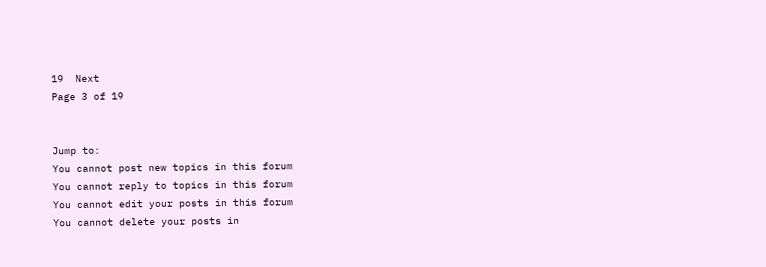19  Next
Page 3 of 19


Jump to:
You cannot post new topics in this forum
You cannot reply to topics in this forum
You cannot edit your posts in this forum
You cannot delete your posts in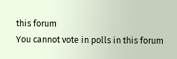this forum
You cannot vote in polls in this forum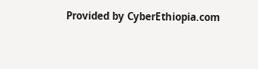Provided by CyberEthiopia.com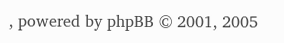, powered by phpBB © 2001, 2005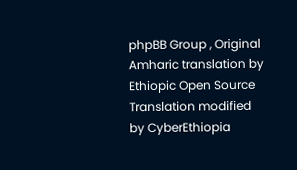phpBB Group , Original Amharic translation by Ethiopic Open Source Translation modified by CyberEthiopia